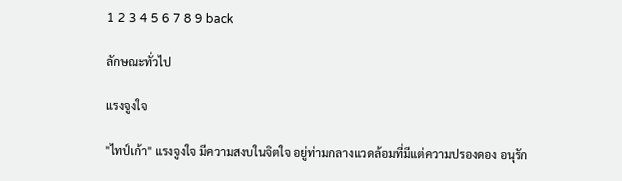1 2 3 4 5 6 7 8 9 back

ลักษณะทั่วไป

แรงจูงใจ

"ไทป์เก้า" แรงจูงใจ มีความสงบในจิตใจ อยู่ท่ามกลางแวดล้อมที่มีแต่ความปรองดอง อนุรัก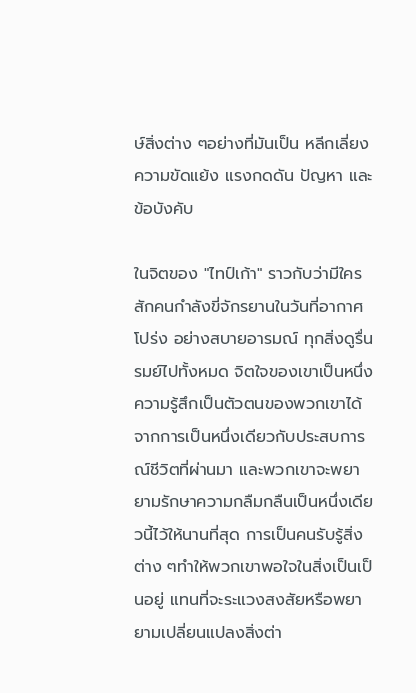ษ์สิ่งต่าง ๆอย่างที่มันเป็น หลีกเลี่ยงความขัดแย้ง แรงกดดัน ปัญหา และข้อบังคับ

ในจิตของ "ไทป์เก้า" ราวกับว่ามีใครสักคนกำลังขี่จักรยานในวันที่อากาศโปร่ง อย่างสบายอารมณ์ ทุกสิ่งดูรื่นรมย์ไปทั้งหมด จิตใจของเขาเป็นหนึ่ง ความรู้สึกเป็นตัวตนของพวกเขาได้จากการเป็นหนึ่งเดียวกับประสบการณ์ชีวิตที่ผ่านมา และพวกเขาจะพยายามรักษาความกลืมกลืนเป็นหนึ่งเดียวนี้ไว้ให้นานที่สุด การเป็นคนรับรู้สิ่งต่าง ๆทำให้พวกเขาพอใจในสิ่งเป็นเป็นอยู่ แทนที่จะระแวงสงสัยหรือพยายามเปลี่ยนแปลงสิ่งต่า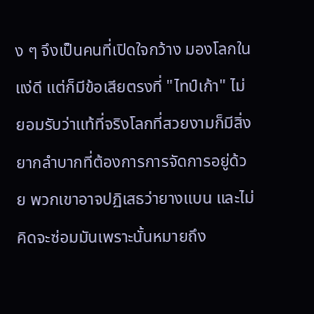ง ๆ จึงเป็นคนที่เปิดใจกว้าง มองโลกในแง่ดี แต่ก็มีข้อเสียตรงที่ "ไทป์เก้า" ไม่ยอมรับว่าแท้ที่จริงโลกที่สวยงามก็มีสิ่งยากลำบากที่ต้องการการจัดการอยู่ด้วย พวกเขาอาจปฏิเสธว่ายางแบน และไม่คิดจะซ่อมมันเพราะนั้นหมายถึง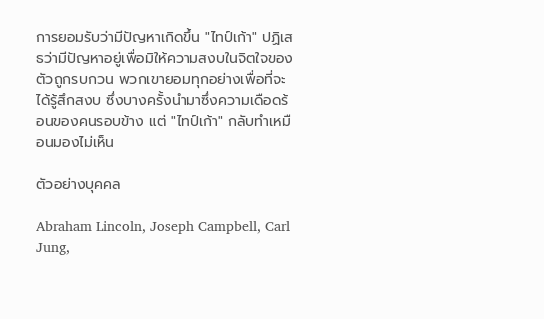การยอมรับว่ามีปัญหาเกิดขึ้น "ไทป์เก้า" ปฏิเสธว่ามีปัญหาอยู่เพื่อมิให้ความสงบในจิตใจของตัวถูกรบกวน พวกเขายอมทุกอย่างเพื่อที่จะได้รู้สึกสงบ ซึ่งบางครั้งนำมาซึ่งความเดือดร้อนของคนรอบข้าง แต่ "ไทป์เก้า" กลับทำเหมือนมองไม่เห็น

ตัวอย่างบุคคล

Abraham Lincoln, Joseph Campbell, Carl Jung,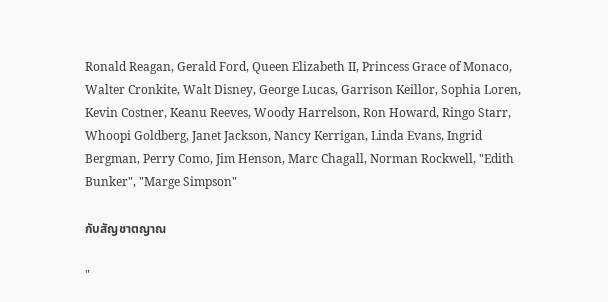Ronald Reagan, Gerald Ford, Queen Elizabeth II, Princess Grace of Monaco, Walter Cronkite, Walt Disney, George Lucas, Garrison Keillor, Sophia Loren, Kevin Costner, Keanu Reeves, Woody Harrelson, Ron Howard, Ringo Starr, Whoopi Goldberg, Janet Jackson, Nancy Kerrigan, Linda Evans, Ingrid Bergman, Perry Como, Jim Henson, Marc Chagall, Norman Rockwell, "Edith Bunker", "Marge Simpson"

กับสัญชาตญาณ

"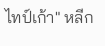ไทป์เก้า" หลีก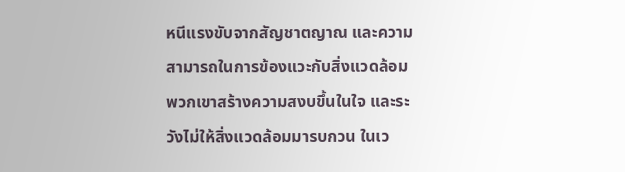หนีแรงขับจากสัญชาตญาณ และความสามารถในการข้องแวะกับสิ่งแวดล้อม พวกเขาสร้างความสงบขึ้นในใจ และระวังไม่ให้สิ่งแวดล้อมมารบกวน ในเว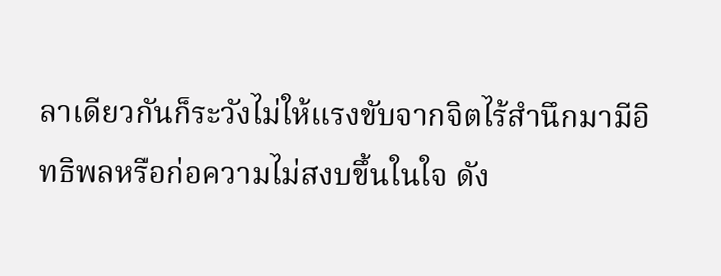ลาเดียวกันก็ระวังไม่ให้แรงขับจากจิตไร้สำนึกมามีอิทธิพลหรือก่อความไม่สงบขึ้นในใจ ดัง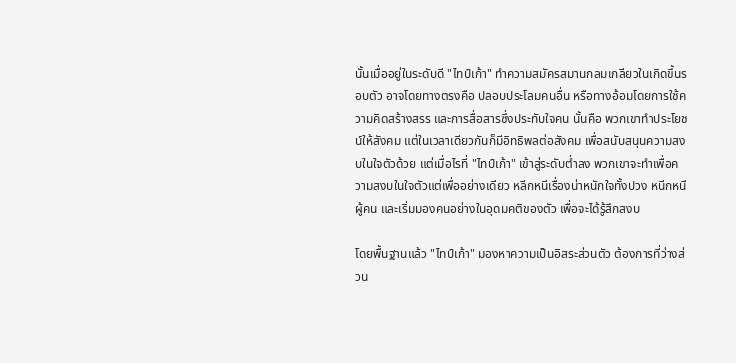นั้นเมื่ออยู่ในระดับดี "ไทป์เก้า" ทำความสมัครสมานกลมเกลียวในเกิดขึ้นรอบตัว อาจโดยทางตรงคือ ปลอบประโลมคนอื่น หรือทางอ้อมโดยการใช้ความคิดสร้างสรร และการสื่อสารซึ่งประทับใจคน นั้นคือ พวกเขาทำประโยชน์ให้สังคม แต่ในเวลาเดียวกันก็มีอิทธิพลต่อสังคม เพื่อสนับสนุนความสงบในใจตัวด้วย แต่เมื่อไรที่ "ไทป์เก้า" เข้าสู่ระดับต่ำลง พวกเขาจะทำเพื่อความสงบในใจตัวแต่เพื่ออย่างเดียว หลีกหนีเรื่องน่าหนักใจทั้งปวง หนีกหนีผู้คน และเริ่มมองคนอย่างในอุดมคติของตัว เพื่อจะได้รู้สึกสงบ

โดยพื้นฐานแล้ว "ไทป์เก้า" มองหาความเป็นอิสระส่วนตัว ต้องการที่ว่างส่วน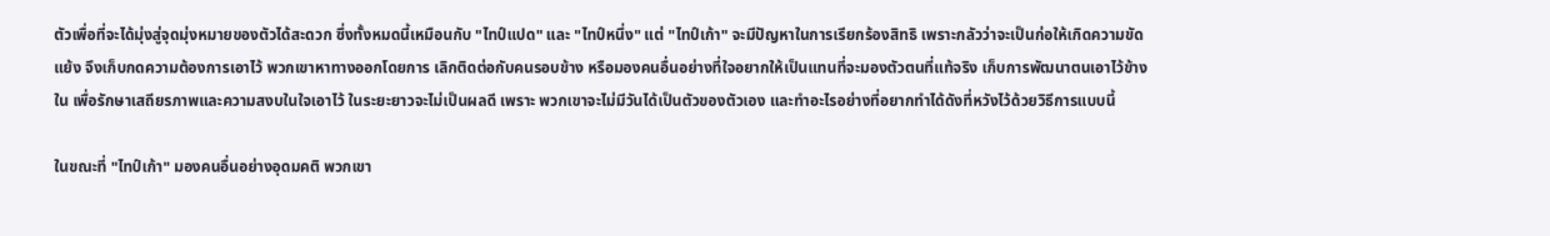ตัวเพื่อที่จะได้มุ่งสู่จุดมุ่งหมายของตัวได้สะดวก ซึ่งทั้งหมดนี้เหมือนกับ "ไทป์แปด" และ "ไทป์หนึ่ง" แต่ "ไทป์เก้า" จะมีปัญหาในการเรียกร้องสิทธิ เพราะกลัวว่าจะเป็นก่อให้เกิดความขัดแย้ง จึงเก็บกดความต้องการเอาไว้ พวกเขาหาทางออกโดยการ เลิกติดต่อกับคนรอบข้าง หรือมองคนอื่นอย่างที่ใจอยากให้เป็นแทนที่จะมองตัวตนที่แท้จริง เก็บการพัฒนาตนเอาไว้ข้างใน เพื่อรักษาเสถียรภาพและความสงบในใจเอาไว้ ในระยะยาวจะไม่เป็นผลดี เพราะ พวกเขาจะไม่มีวันได้เป็นตัวของตัวเอง และทำอะไรอย่างที่อยากทำได้ดังที่หวังไว้ด้วยวิธีการแบบนี้

ในขณะที่ "ไทป์เก้า" มองคนอื่นอย่างอุดมคติ พวกเขา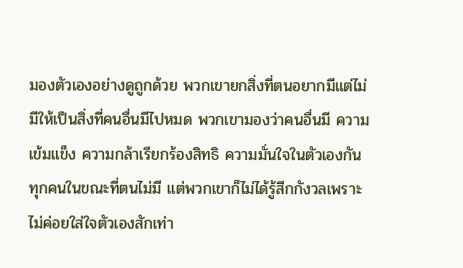มองตัวเองอย่างดูถูกด้วย พวกเขายกสิ่งที่ตนอยากมีแต่ไม่มีให้เป็นสิ่งที่คนอื่นมีไปหมด พวกเขามองว่าคนอื่นมี ความเข้มแข็ง ความกล้าเรียกร้องสิทธิ ความมั่นใจในตัวเองกันทุกคนในขณะที่ตนไม่มี แต่พวกเขาก็ไม่ได้รู้สีกกังวลเพราะไม่ค่อยใส่ใจตัวเองสักเท่า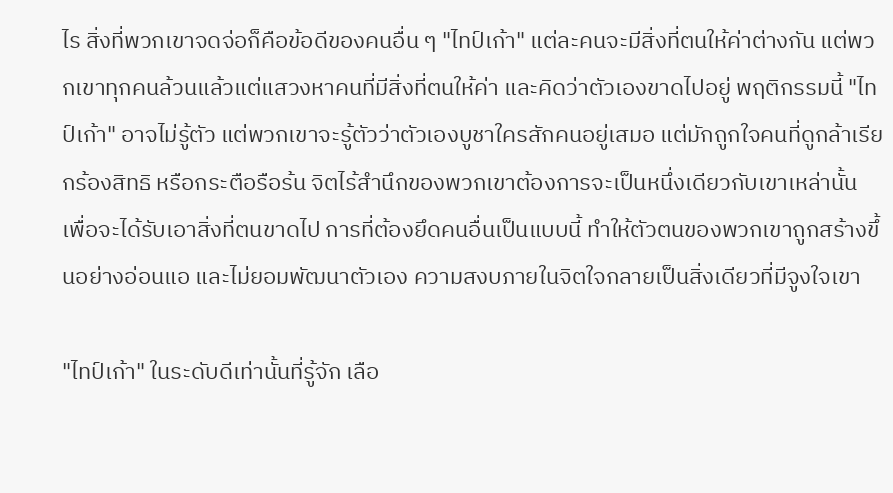ไร สิ่งที่พวกเขาจดจ่อก็คือข้อดีของคนอื่น ๆ "ไทป์เก้า" แต่ละคนจะมีสิ่งที่ตนให้ค่าต่างกัน แต่พวกเขาทุกคนล้วนแล้วแต่แสวงหาคนที่มีสิ่งที่ตนให้ค่า และคิดว่าตัวเองขาดไปอยู่ พฤติกรรมนี้ "ไทป์เก้า" อาจไม่รู้ตัว แต่พวกเขาจะรู้ตัวว่าตัวเองบูชาใครสักคนอยู่เสมอ แต่มักถูกใจคนที่ดูกล้าเรียกร้องสิทธิ หรือกระตือรือร้น จิตไร้สำนึกของพวกเขาต้องการจะเป็นหนึ่งเดียวกับเขาเหล่านั้น เพื่อจะได้รับเอาสิ่งที่ตนขาดไป การที่ต้องยึดคนอื่นเป็นแบบนี้ ทำให้ตัวตนของพวกเขาถูกสร้างขึ้นอย่างอ่อนแอ และไม่ยอมพัฒนาตัวเอง ความสงบภายในจิตใจกลายเป็นสิ่งเดียวที่มีจูงใจเขา

"ไทป์เก้า" ในระดับดีเท่านั้นที่รู้จัก เลือ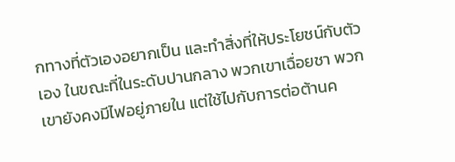กทางที่ตัวเองอยากเป็น และทำสิ่งที่ให้ประโยชน์กับตัวเอง ในขณะที่ในระดับปานกลาง พวกเขาเฉื่อยชา พวกเขายังคงมีไฟอยู่ภายใน แต่ใช้ไปกับการต่อต้านค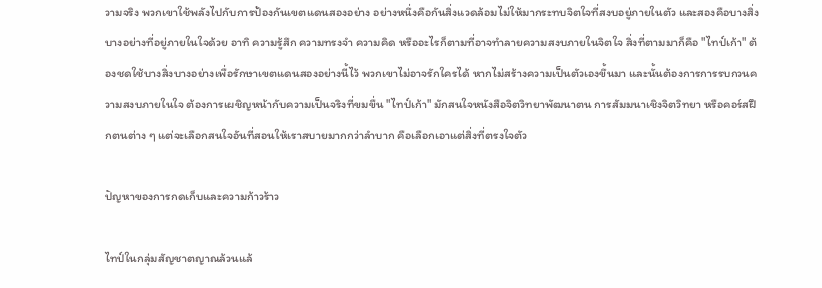วามจริง พวกเขาใช้พลังไปกับการป้องกันเขตแดนสองอย่าง อย่างหนึ่งคือกันสิ่งแวดล้อมไม่ให้มากระทบจิตใจที่สงบอยู่ภายในตัว และสองคือบางสิ่งบางอย่างที่อยู่ภายในใจด้วย อาทิ ความรู้สึก ความทรงจำ ความคิด หรืออะไรก็ตามที่อาจทำลายความสงบภายในจิตใจ สิ่งที่ตามมาก็คือ "ไทป์เก้า" ต้องชดใช้บางสิ่งบางอย่างเพื่อรักษาเขตแดนสองอย่างนี้ไว้ พวกเขาไม่อาจรักใครได้ หากไม่สร้างความเป็นตัวเองขึ้นมา และนั้นต้องการการรบกวนความสงบภายในใจ ต้องการเผชิญหน้ากับความเป็นจริงที่ขมขื่น "ไทป์เก้า" มักสนใจหนังสือจิตวิทยาพัฒนาตน การสัมมนาเชิงจิตวิทยา หรือคอร์สฝึกตนต่าง ๆ แต่จะเลือกสนใจอันที่สอนให้เราสบายมากกว่าลำบาก คือเลือกเอาแต่สิ่งที่ตรงใจตัว

ปัญหาของการกดเก็บและความก้าวร้าว

ไทป์ในกลุ่มสัญชาตญาณล้วนแล้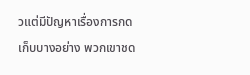วแต่มีปัญหาเรื่องการกดเก็บบางอย่าง พวกเขาชด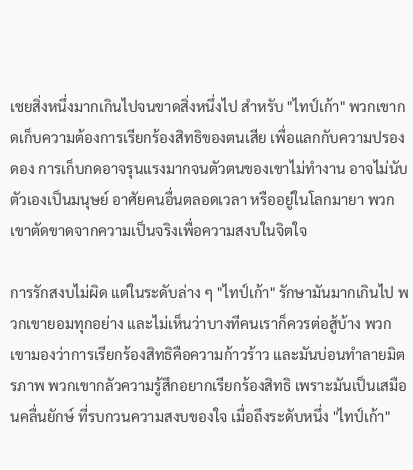เชยสิ่งหนึ่งมากเกินไปจนขาดสิ่งหนึ่งไป สำหรับ "ไทป์เก้า" พวกเขากดเก็บความต้องการเรียกร้องสิทธิของตนเสีย เพื่อแลกกับความปรองดอง การเก็บกดอาจรุนแรงมากจนตัวตนของเขาไม่ทำงาน อาจไม่นับตัวเองเป็นมนุษย์ อาศัยคนอื่นตลอดเวลา หรืออยู่ในโลกมายา พวกเขาตัดขาดจากความเป็นจริงเพื่อความสงบในจิตใจ

การรักสงบไม่ผิด แต่ในระดับล่าง ๆ "ไทป์เก้า" รักษามันมากเกินไป พวกเขายอมทุกอย่าง และไม่เห็นว่าบางทีคนเราก็ควรต่อสู้บ้าง พวกเขามองว่าการเรียกร้องสิทธิคือความก้าวร้าว และมันบ่อนทำลายมิตรภาพ พวกเขากลัวความรู้สึกอยากเรียกร้องสิทธิ เพราะมันเป็นเสมือนคลื่นยักษ์ ที่รบกวนความสงบของใจ เมื่อถึงระดับหนึ่ง "ไทป์เก้า"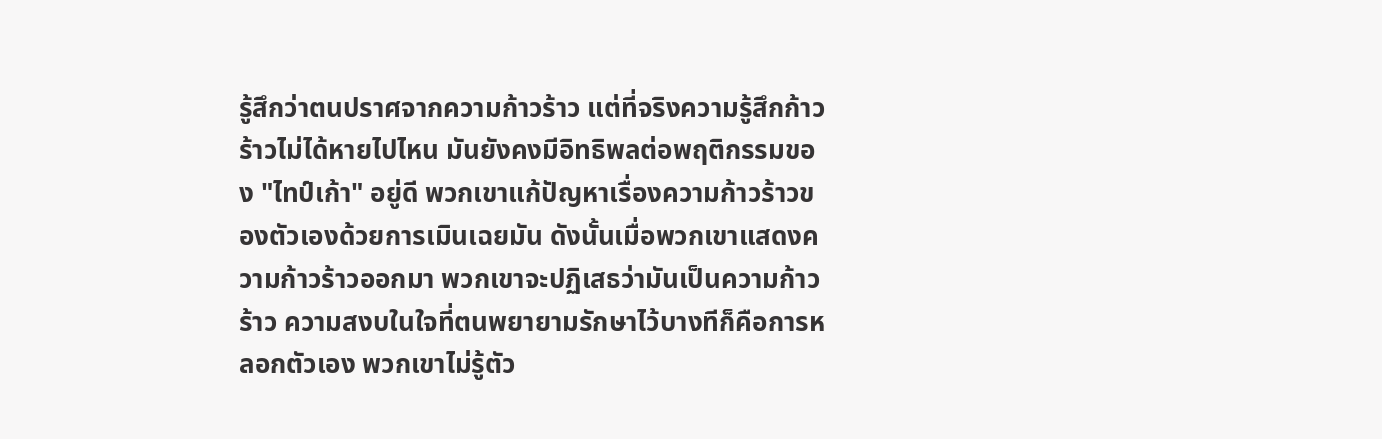รู้สึกว่าตนปราศจากความก้าวร้าว แต่ที่จริงความรู้สึกก้าวร้าวไม่ได้หายไปไหน มันยังคงมีอิทธิพลต่อพฤติกรรมของ "ไทป์เก้า" อยู่ดี พวกเขาแก้ปัญหาเรื่องความก้าวร้าวของตัวเองด้วยการเมินเฉยมัน ดังนั้นเมื่อพวกเขาแสดงความก้าวร้าวออกมา พวกเขาจะปฏิเสธว่ามันเป็นความก้าวร้าว ความสงบในใจที่ตนพยายามรักษาไว้บางทีก็คือการหลอกตัวเอง พวกเขาไม่รู้ตัว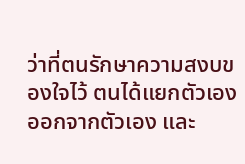ว่าที่ตนรักษาความสงบของใจไว้ ตนได้แยกตัวเองออกจากตัวเอง และ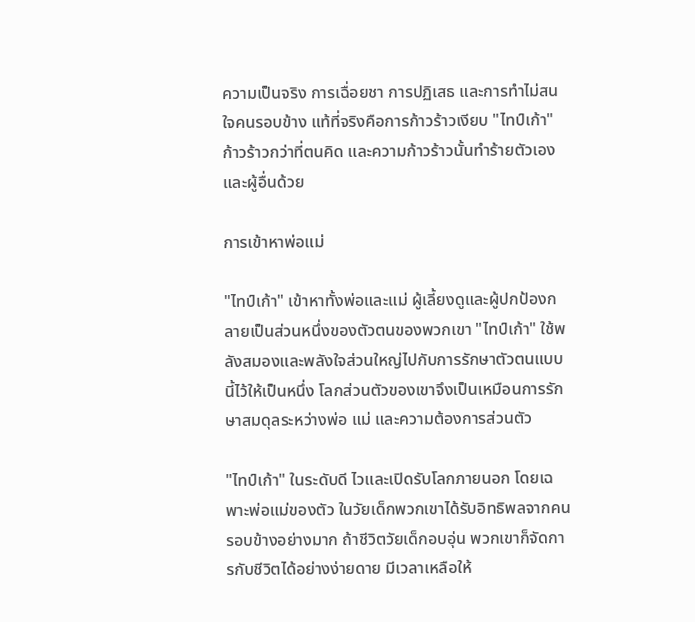ความเป็นจริง การเฉื่อยชา การปฏิเสธ และการทำไม่สนใจคนรอบข้าง แท้ที่จริงคือการก้าวร้าวเงียบ "ไทป์เก้า"ก้าวร้าวกว่าที่ตนคิด และความก้าวร้าวนั้นทำร้ายตัวเองและผู้อื่นด้วย

การเข้าหาพ่อแม่

"ไทป์เก้า" เข้าหาทั้งพ่อและแม่ ผู้เลี้ยงดูและผู้ปกป้องกลายเป็นส่วนหนึ่งของตัวตนของพวกเขา "ไทป์เก้า" ใช้พลังสมองและพลังใจส่วนใหญ่ไปกับการรักษาตัวตนแบบนี้ไว้ให้เป็นหนึ่ง โลกส่วนตัวของเขาจึงเป็นเหมือนการรักษาสมดุลระหว่างพ่อ แม่ และความต้องการส่วนตัว

"ไทป์เก้า" ในระดับดี ไวและเปิดรับโลกภายนอก โดยเฉพาะพ่อแม่ของตัว ในวัยเด็กพวกเขาได้รับอิทธิพลจากคนรอบข้างอย่างมาก ถ้าชีวิตวัยเด็กอบอุ่น พวกเขาก็จัดการกับชีวิตได้อย่างง่ายดาย มีเวลาเหลือให้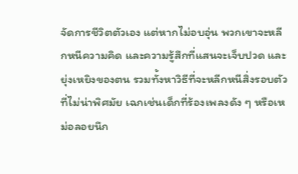จัดการชีวิตตัวเอง แต่หากไม่อบอุ่น พวกเขาจะหลีกหนีความคิด และความรู้สึกที่แสนจะเจ็บปวด และยุ่งเหยิงของตน รวมทั้งหาวิธีที่จะหลีกหนีสิ่งรอบตัวที่ไม่น่าพิศมัย เฉกเช่นเด็กที่ร้องเพลงดัง ๆ หรือเหม่อลอยนึก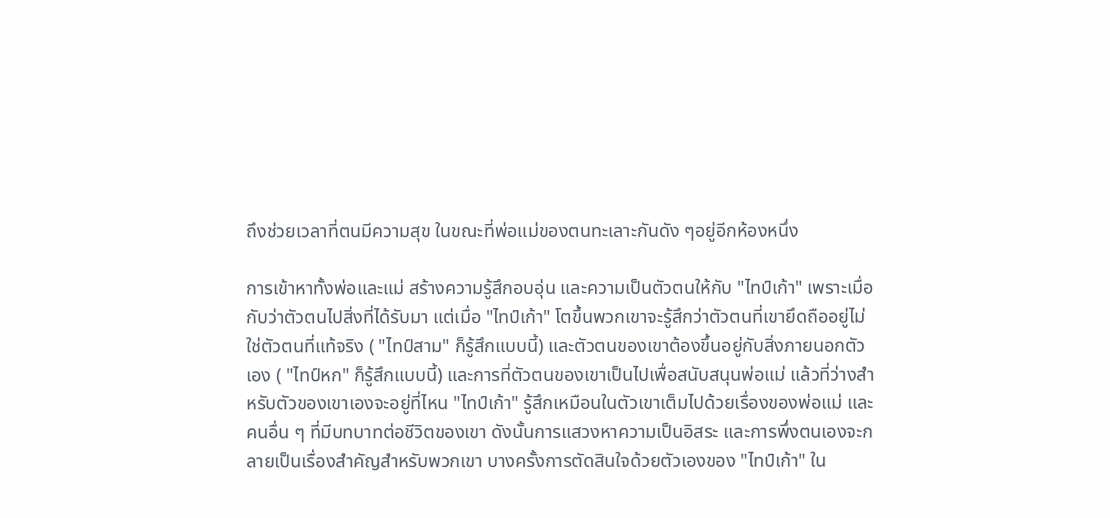ถึงช่วยเวลาที่ตนมีความสุข ในขณะที่พ่อแม่ของตนทะเลาะกันดัง ๆอยู่อีกห้องหนึ่ง

การเข้าหาทั้งพ่อและแม่ สร้างความรู้สึกอบอุ่น และความเป็นตัวตนให้กับ "ไทป์เก้า" เพราะเมื่อกับว่าตัวตนไปสิ่งที่ได้รับมา แต่เมื่อ "ไทป์เก้า" โตขึ้นพวกเขาจะรู้สึกว่าตัวตนที่เขายึดถืออยู่ไม่ใช่ตัวตนที่แท้จริง ( "ไทป์สาม" ก็รู้สึกแบบนี้) และตัวตนของเขาต้องขึ้นอยู่กับสิ่งภายนอกตัวเอง ( "ไทป์หก" ก็รู้สึกแบบนี้) และการที่ตัวตนของเขาเป็นไปเพื่อสนับสนุนพ่อแม่ แล้วที่ว่างสำหรับตัวของเขาเองจะอยู่ที่ไหน "ไทป์เก้า" รู้สึกเหมือนในตัวเขาเต็มไปด้วยเรื่องของพ่อแม่ และคนอื่น ๆ ที่มีบทบาทต่อชีวิตของเขา ดังนั้นการแสวงหาความเป็นอิสระ และการพึ่งตนเองจะกลายเป็นเรื่องสำคัญสำหรับพวกเขา บางครั้งการตัดสินใจด้วยตัวเองของ "ไทป์เก้า" ใน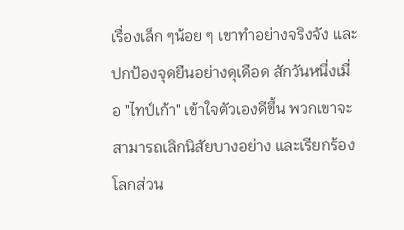เรื่องเล็ก ๆน้อย ๆ เขาทำอย่างจริงจัง และปกป้องจุดยืนอย่างดุเดือด สักวันหนึ่งเมื่อ "ไทป์เก้า" เข้าใจตัวเองดีขึ้น พวกเขาจะสามารถเลิกนิสัยบางอย่าง และเรียกร้องโลกส่วน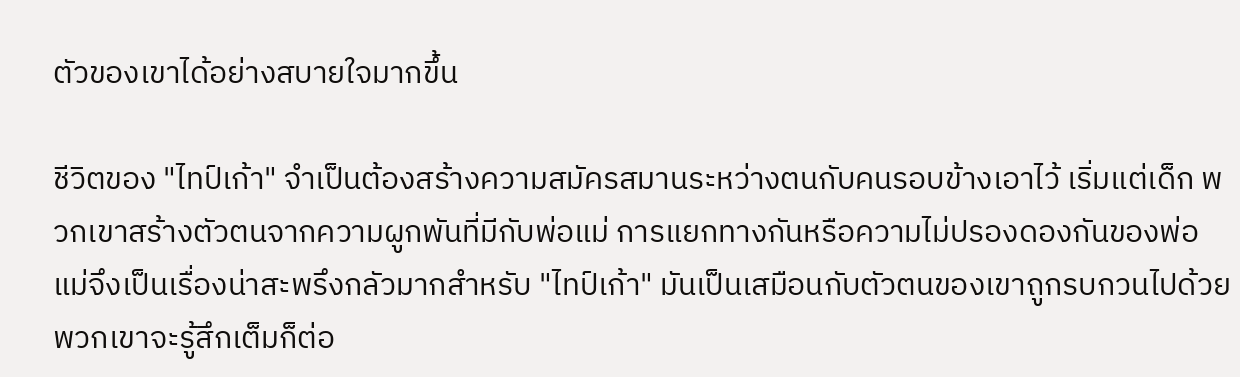ตัวของเขาได้อย่างสบายใจมากขึ้น

ชีวิตของ "ไทป์เก้า" จำเป็นต้องสร้างความสมัครสมานระหว่างตนกับคนรอบข้างเอาไว้ เริ่มแต่เด็ก พวกเขาสร้างตัวตนจากความผูกพันที่มีกับพ่อแม่ การแยกทางกันหรือความไม่ปรองดองกันของพ่อแม่จึงเป็นเรื่องน่าสะพรึงกลัวมากสำหรับ "ไทป์เก้า" มันเป็นเสมือนกับตัวตนของเขาถูกรบกวนไปด้วย พวกเขาจะรู้สึกเต็มก็ต่อ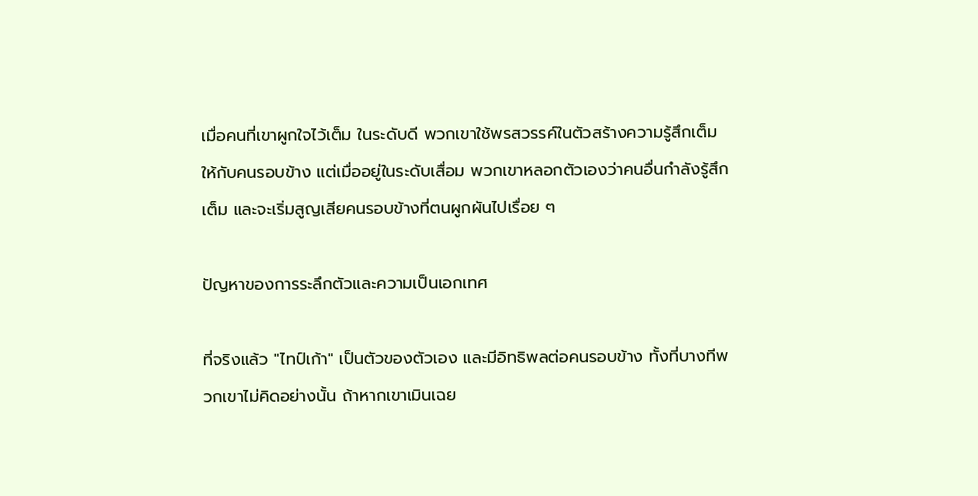เมื่อคนที่เขาผูกใจไว้เต็ม ในระดับดี พวกเขาใช้พรสวรรค์ในตัวสร้างความรู้สึกเต็มให้กับคนรอบข้าง แต่เมื่ออยู่ในระดับเสื่อม พวกเขาหลอกตัวเองว่าคนอื่นกำลังรู้สึกเต็ม และจะเริ่มสูญเสียคนรอบข้างที่ตนผูกผันไปเรื่อย ๆ

ปัญหาของการระลึกตัวและความเป็นเอกเทศ

ที่จริงแล้ว "ไทป์เก้า" เป็นตัวของตัวเอง และมีอิทธิพลต่อคนรอบข้าง ทั้งที่บางทีพวกเขาไม่คิดอย่างนั้น ถ้าหากเขาเมินเฉย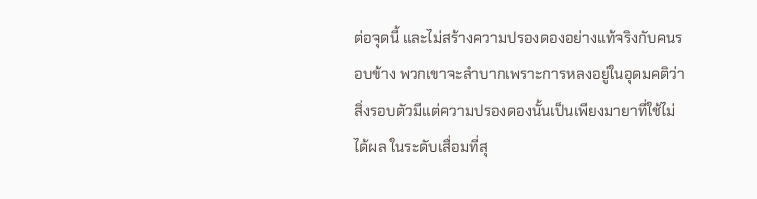ต่อจุดนี้ และไม่สร้างความปรองดองอย่างแท้จริงกับคนรอบข้าง พวกเขาจะลำบากเพราะการหลงอยู่ในอุดมคติว่าสิ่งรอบตัวมีแต่ความปรองดองนั้นเป็นเพียงมายาที่ใช้ไม่ได้ผล ในระดับเสื่อมที่สุ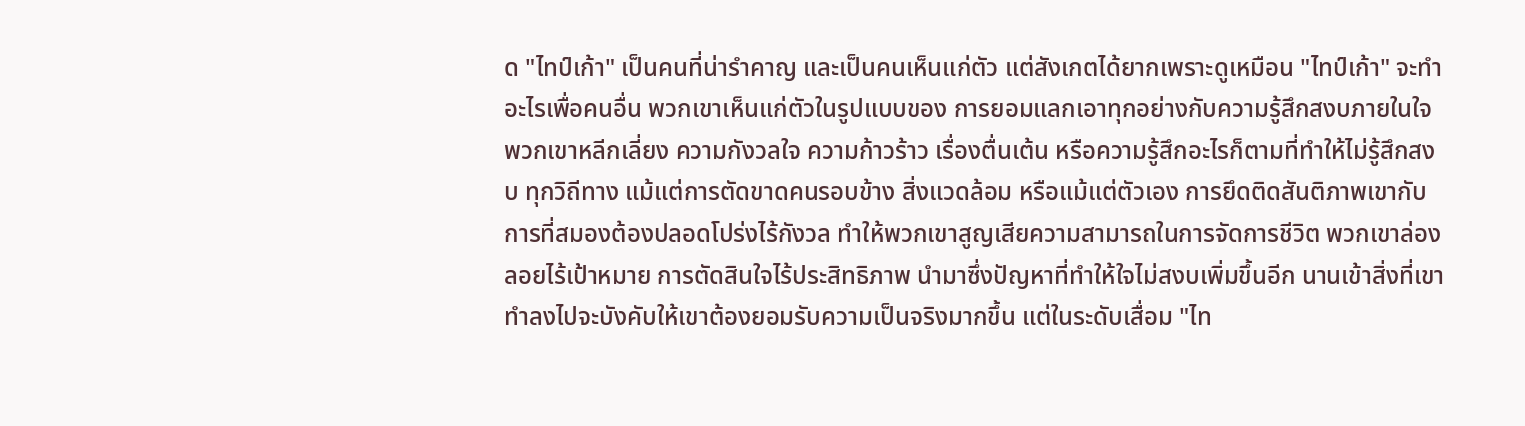ด "ไทป์เก้า" เป็นคนที่น่ารำคาญ และเป็นคนเห็นแก่ตัว แต่สังเกตได้ยากเพราะดูเหมือน "ไทป์เก้า" จะทำอะไรเพื่อคนอื่น พวกเขาเห็นแก่ตัวในรูปแบบของ การยอมแลกเอาทุกอย่างกับความรู้สึกสงบภายในใจ พวกเขาหลีกเลี่ยง ความกังวลใจ ความก้าวร้าว เรื่องตื่นเต้น หรือความรู้สึกอะไรก็ตามที่ทำให้ไม่รู้สึกสงบ ทุกวิถีทาง แม้แต่การตัดขาดคนรอบข้าง สิ่งแวดล้อม หรือแม้แต่ตัวเอง การยึดติดสันติภาพเขากับการที่สมองต้องปลอดโปร่งไร้กังวล ทำให้พวกเขาสูญเสียความสามารถในการจัดการชีวิต พวกเขาล่องลอยไร้เป้าหมาย การตัดสินใจไร้ประสิทธิภาพ นำมาซึ่งปัญหาที่ทำให้ใจไม่สงบเพิ่มขึ้นอีก นานเข้าสิ่งที่เขาทำลงไปจะบังคับให้เขาต้องยอมรับความเป็นจริงมากขึ้น แต่ในระดับเสื่อม "ไท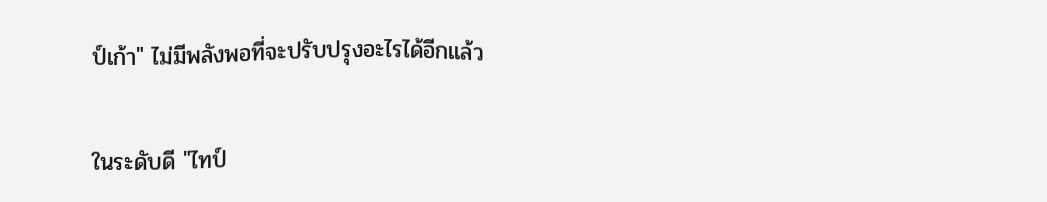ป์เก้า" ไม่มีพลังพอที่จะปรับปรุงอะไรได้อีกแล้ว

ในระดับดี "ไทป์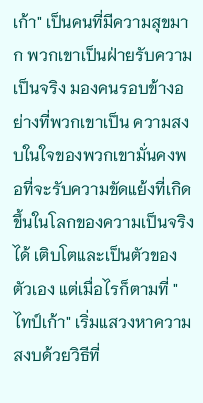เก้า" เป็นคนที่มีความสุขมาก พวกเขาเป็นฝ่ายรับความเป็นจริง มองคนรอบข้างอย่างที่พวกเขาเป็น ความสงบในใจของพวกเขามั่นคงพอที่จะรับความขัดแย้งที่เกิดขึ้นในโลกของความเป็นจริงได้ เติบโตและเป็นตัวของตัวเอง แต่เมื่อไรก็ตามที่ "ไทป์เก้า" เริ่มแสวงหาความสงบด้วยวิธีที่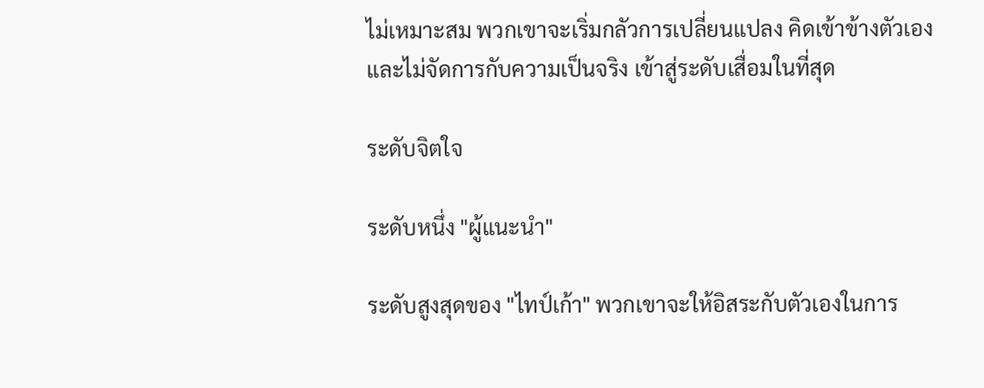ไม่เหมาะสม พวกเขาจะเริ่มกลัวการเปลี่ยนแปลง คิดเข้าข้างตัวเอง และไม่จัดการกับความเป็นจริง เข้าสู่ระดับเสื่อมในที่สุด

ระดับจิตใจ

ระดับหนึ่ง "ผู้แนะนำ"

ระดับสูงสุดของ "ไทป์เก้า" พวกเขาจะให้อิสระกับตัวเองในการ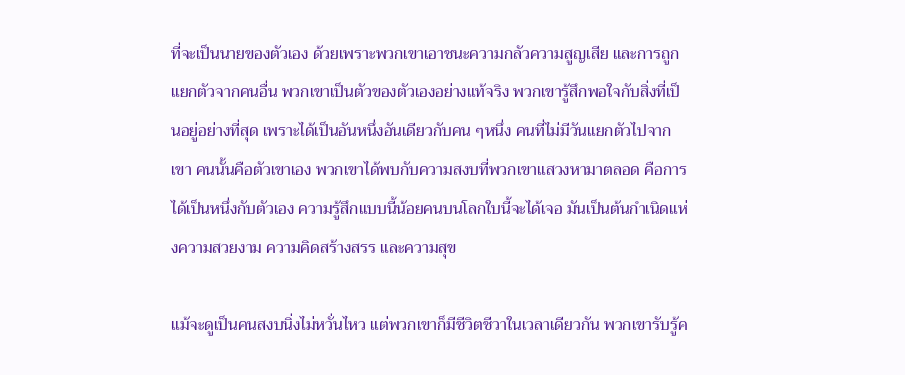ที่จะเป็นนายของตัวเอง ด้วยเพราะพวกเขาเอาชนะความกลัวความสูญเสีย และการถูกแยกตัวจากคนอื่น พวกเขาเป็นตัวของตัวเองอย่างแท้จริง พวกเขารู้สึกพอใจกับสิ่งที่เป็นอยู่อย่างที่สุด เพราะได้เป็นอันหนึ่งอันเดียวกับคน ๆหนึ่ง คนที่ไม่มีวันแยกตัวไปจากเขา คนนั้นคือตัวเขาเอง พวกเขาได้พบกับความสงบที่พวกเขาแสวงหามาตลอด คือการได้เป็นหนึ่งกับตัวเอง ความรู้สึกแบบนี้น้อยคนบนโลกใบนี้จะได้เจอ มันเป็นต้นกำเนิดแห่งความสวยงาม ความคิดสร้างสรร และความสุข

แม้จะดูเป็นคนสงบนิ่งไม่หวั่นไหว แต่พวกเขาก็มีชีวิตชีวาในเวลาเดียวกัน พวกเขารับรู้ค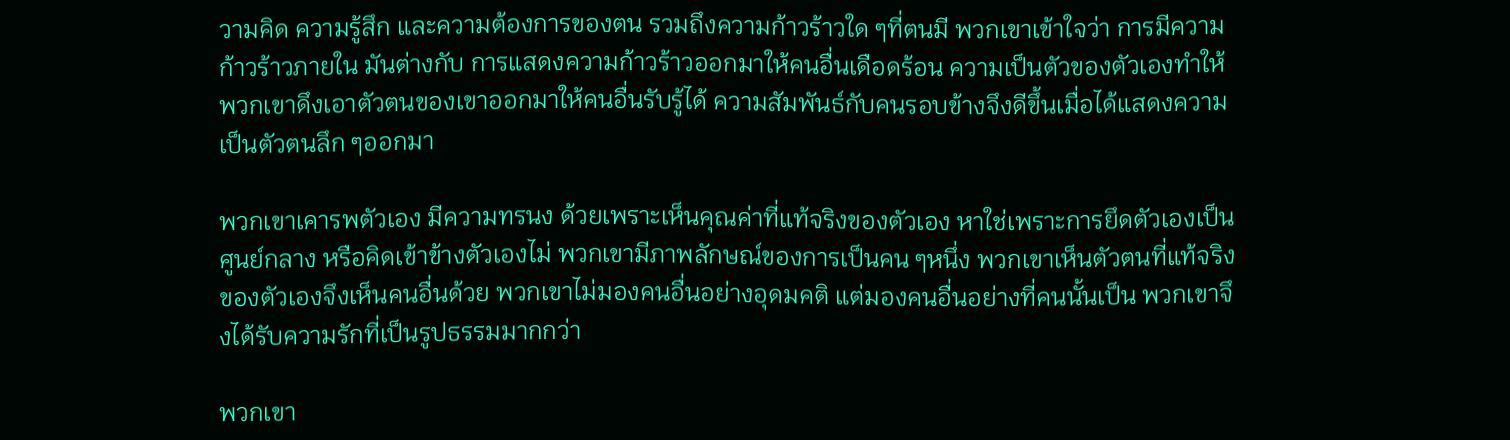วามคิด ความรู้สึก และความต้องการของตน รวมถึงความก้าวร้าวใด ๆที่ตนมี พวกเขาเข้าใจว่า การมีความก้าวร้าวภายใน มันต่างกับ การแสดงความก้าวร้าวออกมาให้คนอื่นเดือดร้อน ความเป็นตัวของตัวเองทำให้พวกเขาดึงเอาตัวตนของเขาออกมาให้คนอื่นรับรู้ได้ ความสัมพันธ์กับคนรอบข้างจึงดีขึ้นเมื่อได้แสดงความเป็นตัวตนลึก ๆออกมา

พวกเขาเคารพตัวเอง มีความทรนง ด้วยเพราะเห็นคุณค่าที่แท้จริงของตัวเอง หาใช่เพราะการยึดตัวเองเป็นศูนย์กลาง หรือคิดเข้าข้างตัวเองไม่ พวกเขามีภาพลักษณ์ของการเป็นคน ๆหนึ่ง พวกเขาเห็นตัวตนที่แท้จริงของตัวเองจึงเห็นคนอื่นด้วย พวกเขาไม่มองคนอื่นอย่างอุดมคติ แต่มองคนอื่นอย่างที่คนนั้นเป็น พวกเขาจึงได้รับความรักที่เป็นรูปธรรมมากกว่า

พวกเขา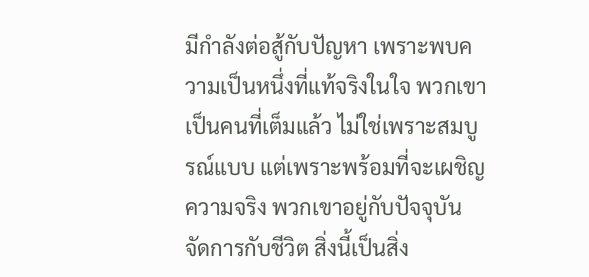มีกำลังต่อสู้กับปัญหา เพราะพบความเป็นหนึ่งที่แท้จริงในใจ พวกเขาเป็นคนที่เต็มแล้ว ไม่ใช่เพราะสมบูรณ์แบบ แต่เพราะพร้อมที่จะเผชิญความจริง พวกเขาอยู่กับปัจจุบัน จัดการกับชีวิต สิ่งนี้เป็นสิ่ง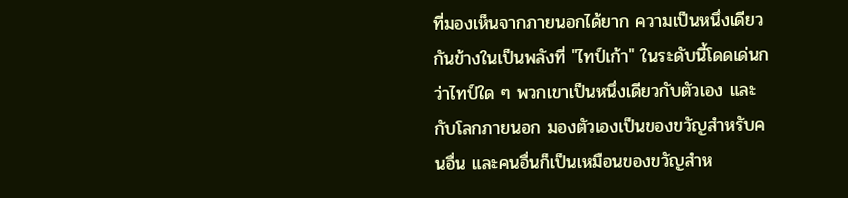ที่มองเห็นจากภายนอกได้ยาก ความเป็นหนึ่งเดียวกันข้างในเป็นพลังที่ "ไทป์เก้า" ในระดับนี้โดดเด่นกว่าไทป์ใด ๆ พวกเขาเป็นหนึ่งเดียวกับตัวเอง และกับโลกภายนอก มองตัวเองเป็นของขวัญสำหรับคนอื่น และคนอื่นก็เป็นเหมือนของขวัญสำห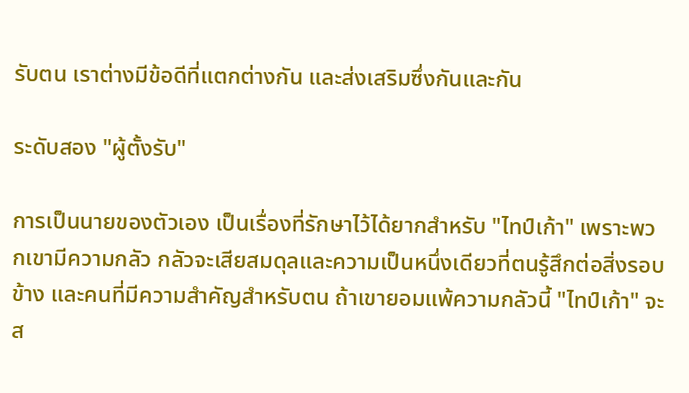รับตน เราต่างมีข้อดีที่แตกต่างกัน และส่งเสริมซึ่งกันและกัน

ระดับสอง "ผู้ตั้งรับ"

การเป็นนายของตัวเอง เป็นเรื่องที่รักษาไว้ได้ยากสำหรับ "ไทป์เก้า" เพราะพวกเขามีความกลัว กลัวจะเสียสมดุลและความเป็นหนึ่งเดียวที่ตนรู้สึกต่อสิ่งรอบข้าง และคนที่มีความสำคัญสำหรับตน ถ้าเขายอมแพ้ความกลัวนี้ "ไทป์เก้า" จะส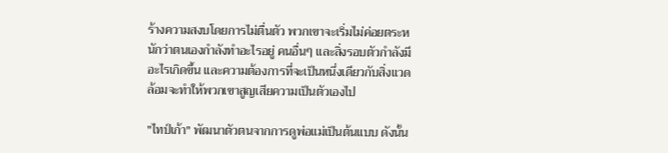ร้างความสงบโดยการไม่ตื่นตัว พวกเขาจะเริ่มไม่ค่อยตระหนักว่าตนเองกำลังทำอะไรอยู่ คนอื่นๆ และสิ่งรอบตัวกำลังมีอะไรเกิดขึ้น และความต้องการที่จะเป็นหนึ่งเดียวกับสิ่งแวดล้อมจะทำให้พวกเขาสูญเสียความเป็นตัวเองไป

"ไทป์เก้า" พัฒนาตัวตนจากการดูพ่อแม่เป็นต้นแบบ ดังนั้น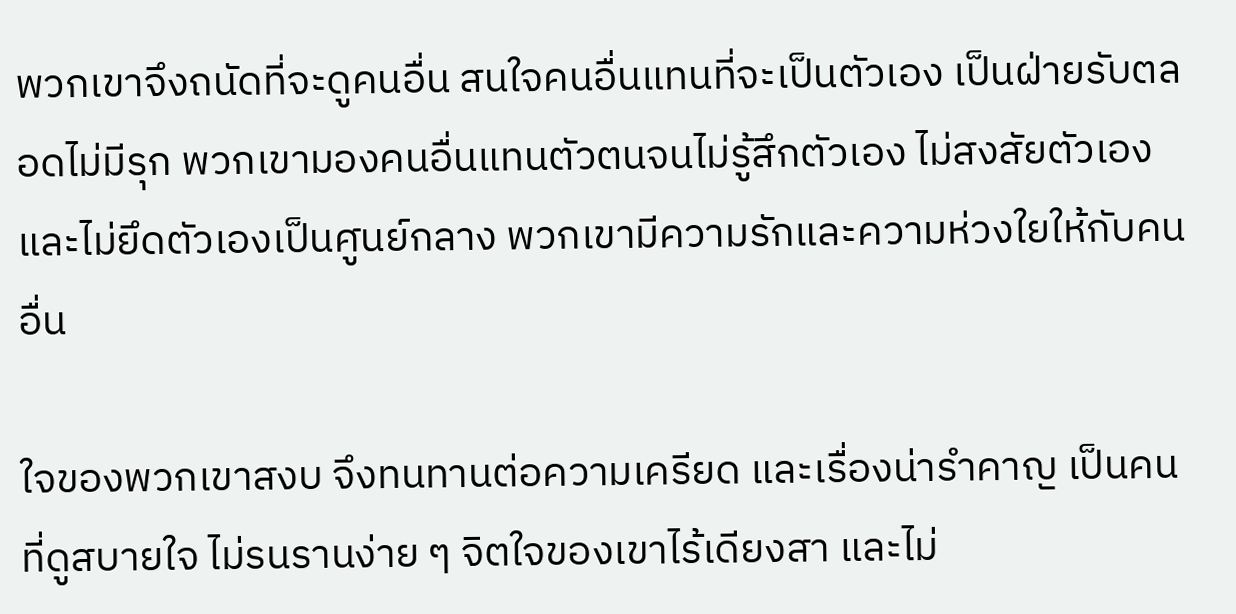พวกเขาจึงถนัดที่จะดูคนอื่น สนใจคนอื่นแทนที่จะเป็นตัวเอง เป็นฝ่ายรับตลอดไม่มีรุก พวกเขามองคนอื่นแทนตัวตนจนไม่รู้สึกตัวเอง ไม่สงสัยตัวเอง และไม่ยึดตัวเองเป็นศูนย์กลาง พวกเขามีความรักและความห่วงใยให้กับคนอื่น

ใจของพวกเขาสงบ จึงทนทานต่อความเครียด และเรื่องน่ารำคาญ เป็นคนที่ดูสบายใจ ไม่รนรานง่าย ๆ จิตใจของเขาไร้เดียงสา และไม่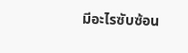มีอะไรซับซ้อน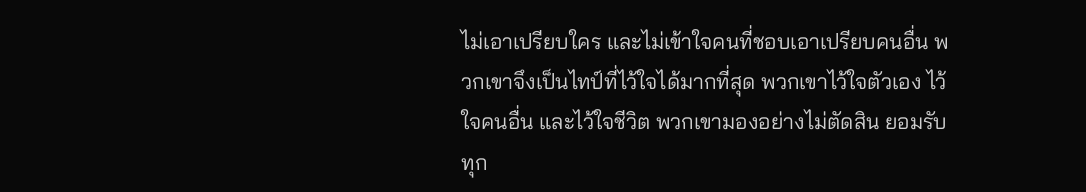ไม่เอาเปรียบใคร และไม่เข้าใจคนที่ชอบเอาเปรียบคนอื่น พวกเขาจึงเป็นไทป์ที่ไว้ใจได้มากที่สุด พวกเขาไว้ใจตัวเอง ไว้ใจคนอื่น และไว้ใจชีวิต พวกเขามองอย่างไม่ตัดสิน ยอมรับทุก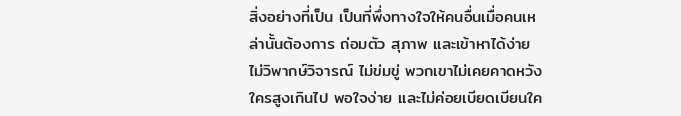สิ่งอย่างที่เป็น เป็นที่พึ่งทางใจให้คนอื่นเมื่อคนเหล่านั้นต้องการ ถ่อมตัว สุภาพ และเข้าหาได้ง่าย ไม่วิพากษ์วิจารณ์ ไม่ข่มขู่ พวกเขาไม่เคยคาดหวังใครสูงเกินไป พอใจง่าย และไม่ค่อยเบียดเบียนใค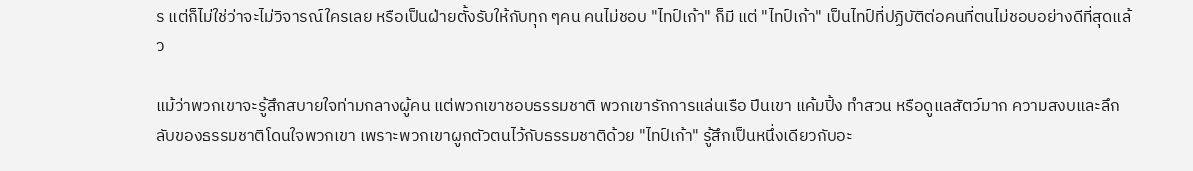ร แต่ก็ไม่ใช่ว่าจะไม่วิจารณ์ใครเลย หรือเป็นฝ่ายตั้งรับให้กับทุก ๆคน คนไม่ชอบ "ไทป์เก้า" ก็มี แต่ "ไทป์เก้า" เป็นไทป์ที่ปฏิบัติต่อคนที่ตนไม่ชอบอย่างดีที่สุดแล้ว

แม้ว่าพวกเขาจะรู้สึกสบายใจท่ามกลางผู้คน แต่พวกเขาชอบธรรมชาติ พวกเขารักการแล่นเรือ ปีนเขา แค้มปิ้ง ทำสวน หรือดูแลสัตว์มาก ความสงบและลึกลับของธรรมชาติโดนใจพวกเขา เพราะพวกเขาผูกตัวตนไว้กับธรรมชาติด้วย "ไทป์เก้า" รู้สึกเป็นหนึ่งเดียวกับอะ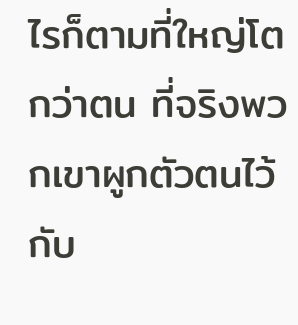ไรก็ตามที่ใหญ่โตกว่าตน ที่จริงพวกเขาผูกตัวตนไว้กับ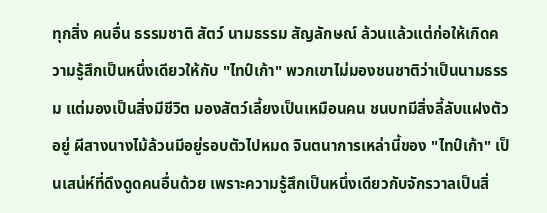ทุกสิ่ง คนอื่น ธรรมชาติ สัตว์ นามธรรม สัญลักษณ์ ล้วนแล้วแต่ก่อให้เกิดความรู้สึกเป็นหนึ่งเดียวให้กับ "ไทป์เก้า" พวกเขาไม่มองชนชาติว่าเป็นนามธรรม แต่มองเป็นสิ่งมีชีวิต มองสัตว์เลี้ยงเป็นเหมือนคน ชนบทมีสิ่งลี้ลับแฝงตัวอยู่ ผีสางนางไม้ล้วนมีอยู่รอบตัวไปหมด จินตนาการเหล่านี้ของ "ไทป์เก้า" เป็นเสน่ห์ที่ดึงดูดคนอื่นด้วย เพราะความรู้สึกเป็นหนึ่งเดียวกับจักรวาลเป็นสิ่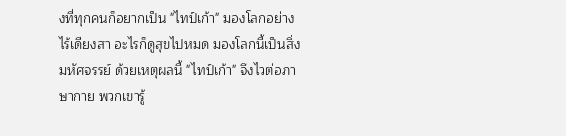งที่ทุกคนก็อยากเป็น "ไทป์เก้า" มองโลกอย่างไร้เดียงสา อะไรก็ดูสุขไปหมด มองโลกนี้เป็นสิ่งมหัศจรรย์ ด้วยเหตุผลนี้ "ไทป์เก้า" จึงไวต่อภาษากาย พวกเขารู้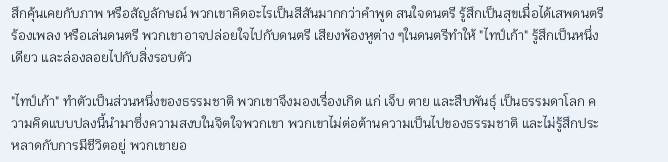สึกคุ้นเคยกับภาพ หรือสัญลักษณ์ พวกเขาคิดอะไรเป็นสีสันมากกว่าคำพูด สนใจดนตรี รู้สึกเป็นสุขเมื่อได้เสพดนตรี ร้องเพลง หรือเล่นดนตรี พวกเขาอาจปล่อยใจไปกับดนตรี เสียงพ้องหูต่าง ๆในดนตรีทำให้ "ไทป์เก้า" รู้สึกเป็นหนึ่งเดียว และล่องลอยไปกับสิ่งรอบตัว

"ไทป์เก้า" ทำตัวเป็นส่วนหนึ่งของธรรมชาติ พวกเขาจึงมองเรื่องเกิด แก่ เจ็บ ตาย และสืบพันธุ์ เป็นธรรมดาโลก ความคิดแบบปลงนี้นำมาซึ่งความสงบในจิตใจพวกเขา พวกเขาไม่ต่อต้านความเป็นไปของธรรมชาติ และไม่รู้สึกประหลาดกับการมีชีวิตอยู่ พวกเขายอ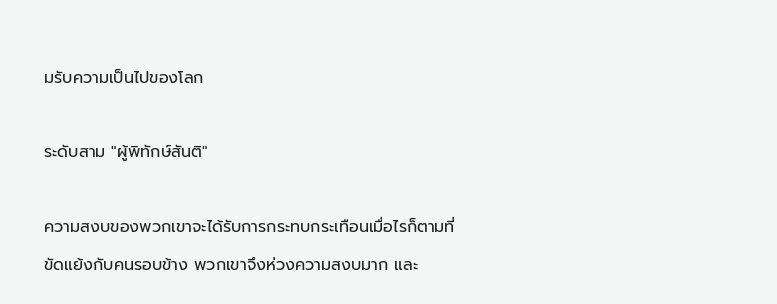มรับความเป็นไปของโลก

ระดับสาม "ผู้พิทักษ์สันติ"

ความสงบของพวกเขาจะได้รับการกระทบกระเทือนเมื่อไรก็ตามที่ขัดแย้งกับคนรอบข้าง พวกเขาจึงห่วงความสงบมาก และ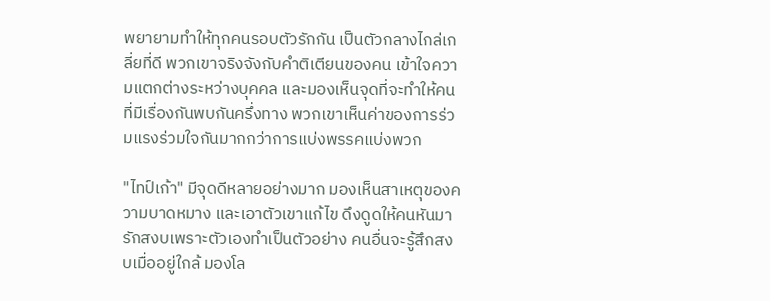พยายามทำให้ทุกคนรอบตัวรักกัน เป็นตัวกลางไกล่เกลี่ยที่ดี พวกเขาจริงจังกับคำติเตียนของคน เข้าใจความแตกต่างระหว่างบุคคล และมองเห็นจุดที่จะทำให้คนที่มีเรื่องกันพบกันครึ่งทาง พวกเขาเห็นค่าของการร่วมแรงร่วมใจกันมากกว่าการแบ่งพรรคแบ่งพวก

"ไทป์เก้า" มีจุดดีหลายอย่างมาก มองเห็นสาเหตุของความบาดหมาง และเอาตัวเขาแก้ไข ดึงดูดให้คนหันมารักสงบเพราะตัวเองทำเป็นตัวอย่าง คนอื่นจะรู้สึกสงบเมื่ออยู่ใกล้ มองโล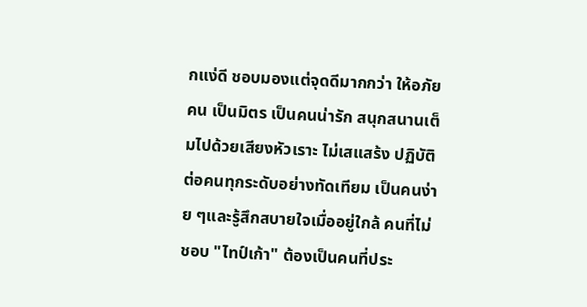กแง่ดี ชอบมองแต่จุดดีมากกว่า ให้อภัยคน เป็นมิตร เป็นคนน่ารัก สนุกสนานเต็มไปด้วยเสียงหัวเราะ ไม่เสแสร้ง ปฏิบัติต่อคนทุกระดับอย่างทัดเทียม เป็นคนง่าย ๆและรู้สึกสบายใจเมื่ออยู่ใกล้ คนที่ไม่ชอบ "ไทป์เก้า" ต้องเป็นคนที่ประ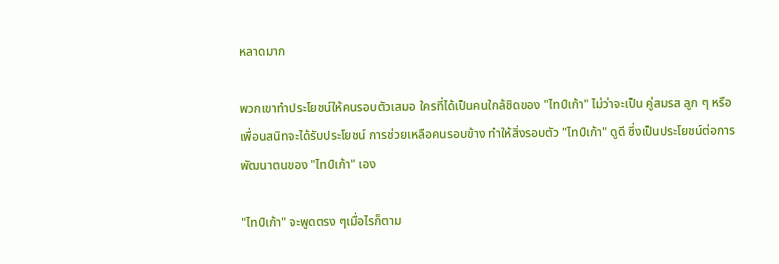หลาดมาก

พวกเขาทำประโยชน์ให้คนรอบตัวเสมอ ใครที่ได้เป็นคนใกล้ชิดของ "ไทป์เก้า" ไม่ว่าจะเป็น คู่สมรส ลูก ๆ หรือเพื่อนสนิทจะได้รับประโยชน์ การช่วยเหลือคนรอบข้าง ทำให้สิ่งรอบตัว "ไทป์เก้า" ดูดี ซึ่งเป็นประโยชน์ต่อการพัฒนาตนของ "ไทป์เก้า" เอง

"ไทป์เก้า" จะพูดตรง ๆเมื่อไรก็ตาม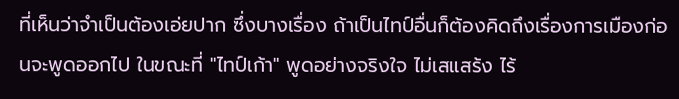ที่เห็นว่าจำเป็นต้องเอ่ยปาก ซึ่งบางเรื่อง ถ้าเป็นไทป์อื่นก็ต้องคิดถึงเรื่องการเมืองก่อนจะพูดออกไป ในขณะที่ "ไทป์เก้า" พูดอย่างจริงใจ ไม่เสแสร้ง ไร้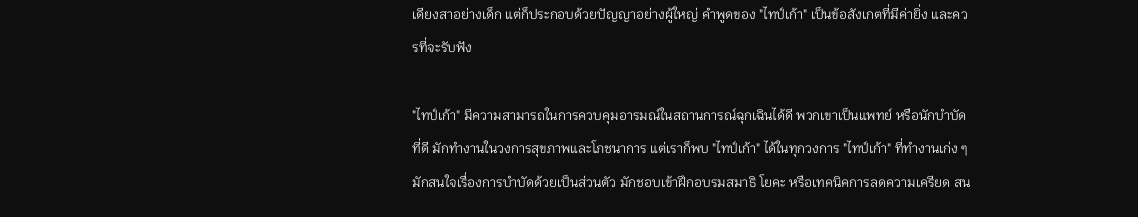เดียงสาอย่างเด็ก แต่ก็ประกอบด้วยปัญญาอย่างผู้ใหญ่ คำพูดของ "ไทป์เก้า" เป็นข้อสังเกตที่มีค่ายิ่ง และควรที่จะรับฟัง

"ไทป์เก้า" มีความสามารถในการควบคุมอารมณ์ในสถานการณ์ฉุกเฉินได้ดี พวกเขาเป็นแพทย์ หรือนักบำบัดที่ดี มักทำงานในวงการสุขภาพและโภชนาการ แต่เราก็พบ "ไทป์เก้า" ได้ในทุกวงการ "ไทป์เก้า" ที่ทำงานเก่ง ๆมักสนใจเรื่องการบำบัดด้วยเป็นส่วนตัว มักชอบเข้าฝึกอบรมสมาธิ โยคะ หรือเทคนิคการลดความเครียด สน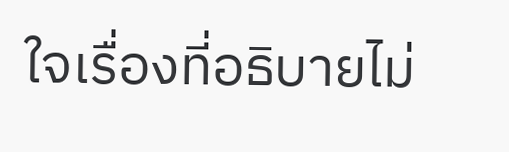ใจเรื่องที่อธิบายไม่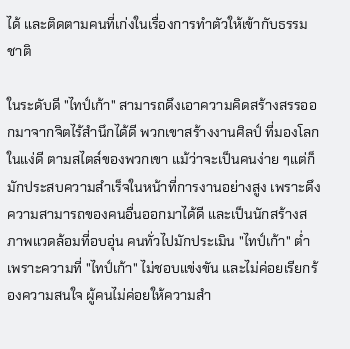ได้ และติดตามคนที่เก่งในเรื่องการทำตัวให้เข้ากับธรรมชาติ

ในระดับดี "ไทป์เก้า" สามารถดึงเอาความคิดสร้างสรรออกมาจากจิตไร้สำนึกได้ดี พวกเขาสร้างงานศิลป์ ที่มองโลกในแง่ดี ตามสไตล์ของพวกเขา แม้ว่าจะเป็นคนง่าย ๆแต่ก็มักประสบความสำเร็จในหน้าที่การงานอย่างสูง เพราะดึงความสามารถของคนอื่นออกมาได้ดี และเป็นนักสร้างสภาพแวดล้อมที่อบอุ่น คนทั่วไปมักประเมิน "ไทป์เก้า" ต่ำเพราะความที่ "ไทป์เก้า" ไม่ชอบแข่งขัน และไม่ค่อยเรียกร้องความสนใจ ผู้คนไม่ค่อยให้ความสำ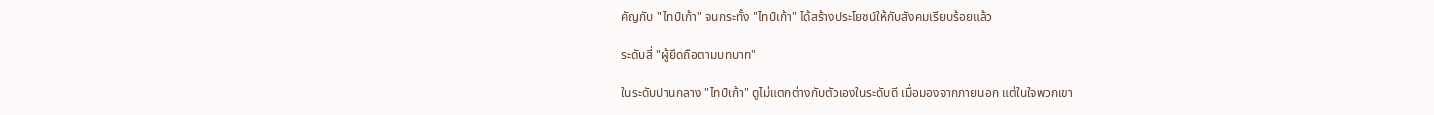คัญกับ "ไทป์เก้า" จนกระทั้ง "ไทป์เก้า" ได้สร้างประโยชน์ให้กับสังคมเรียบร้อยแล้ว

ระดับสี่ "ผู้ยึดถือตามบทบาท"

ในระดับปานกลาง "ไทป์เก้า" ดูไม่แตกต่างกับตัวเองในระดับดี เมื่อมองจากภายนอก แต่ในใจพวกเขา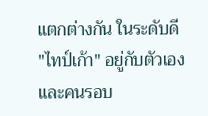แตกต่างกัน ในระดับดี "ไทป์เก้า" อยู่กับตัวเองและคนรอบ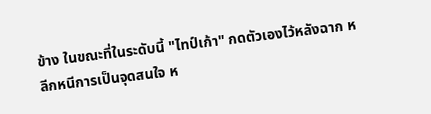ข้าง ในขณะที่ในระดับนี้ "ไทป์เก้า" กดตัวเองไว้หลังฉาก หลีกหนีการเป็นจุดสนใจ ห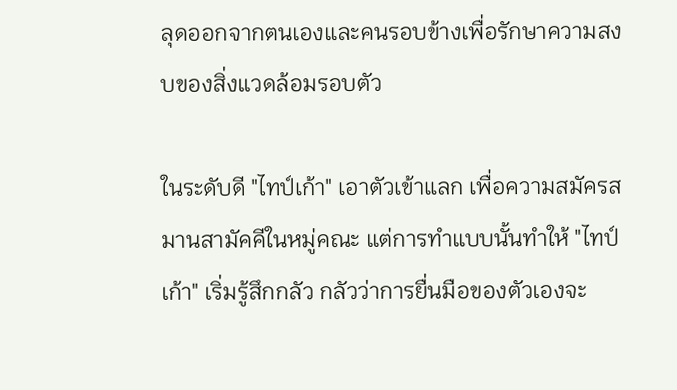ลุดออกจากตนเองและคนรอบข้างเพื่อรักษาความสงบของสิ่งแวดล้อมรอบตัว

ในระดับดี "ไทป์เก้า" เอาตัวเข้าแลก เพื่อความสมัครสมานสามัคคีในหมู่คณะ แต่การทำแบบนั้นทำให้ "ไทป์เก้า" เริ่มรู้สึกกลัว กลัวว่าการยื่นมือของตัวเองจะ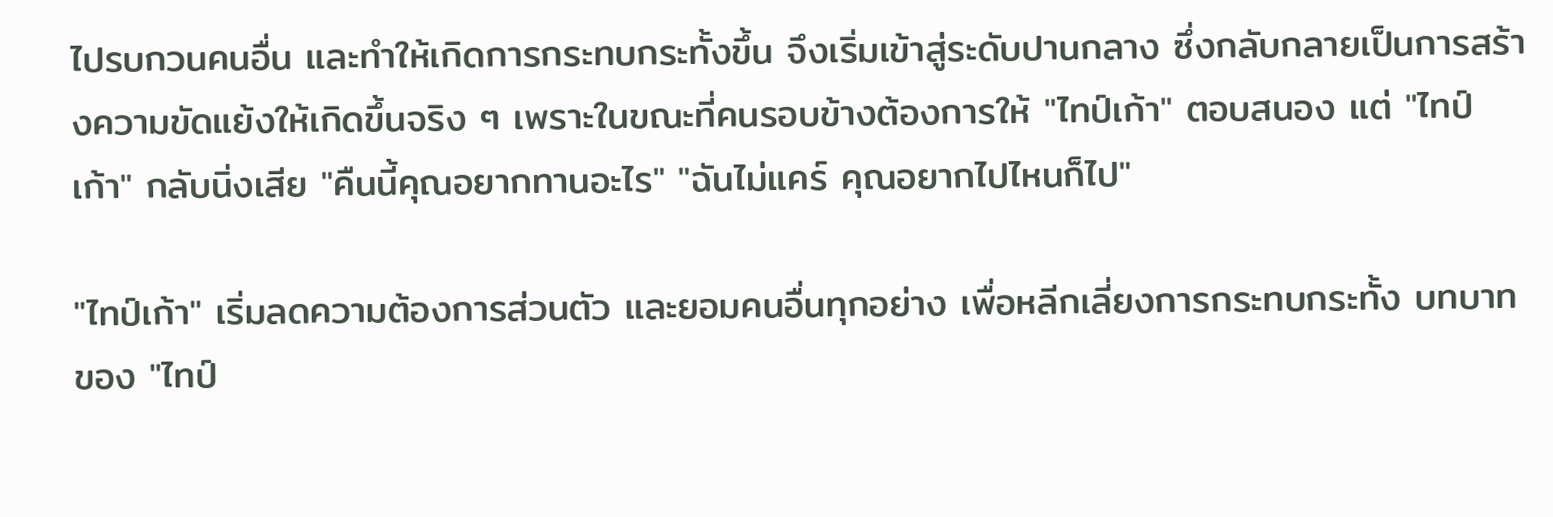ไปรบกวนคนอื่น และทำให้เกิดการกระทบกระทั้งขึ้น จึงเริ่มเข้าสู่ระดับปานกลาง ซึ่งกลับกลายเป็นการสร้างความขัดแย้งให้เกิดขึ้นจริง ๆ เพราะในขณะที่คนรอบข้างต้องการให้ "ไทป์เก้า" ตอบสนอง แต่ "ไทป์เก้า" กลับนิ่งเสีย "คืนนี้คุณอยากทานอะไร" "ฉันไม่แคร์ คุณอยากไปไหนก็ไป"

"ไทป์เก้า" เริ่มลดความต้องการส่วนตัว และยอมคนอื่นทุกอย่าง เพื่อหลีกเลี่ยงการกระทบกระทั้ง บทบาทของ "ไทป์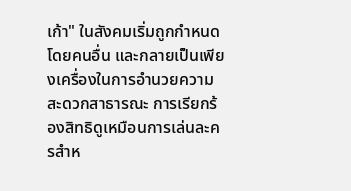เก้า" ในสังคมเริ่มถูกกำหนดโดยคนอื่น และกลายเป็นเพียงเครื่องในการอำนวยความสะดวกสาธารณะ การเรียกร้องสิทธิดูเหมือนการเล่นละครสำห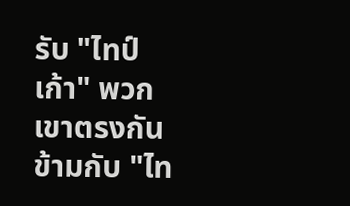รับ "ไทป์เก้า" พวกเขาตรงกันข้ามกับ "ไท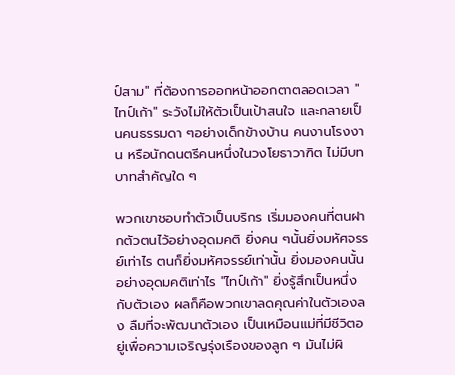ป์สาม" ที่ต้องการออกหน้าออกตาตลอดเวลา "ไทป์เก้า" ระวังไม่ให้ตัวเป็นเป้าสนใจ และกลายเป็นคนธรรมดา ๆอย่างเด็กข้างบ้าน คนงานโรงงาน หรือนักดนตรีคนหนึ่งในวงโยธาวาฑิต ไม่มีบทบาทสำคัญใด ๆ

พวกเขาชอบทำตัวเป็นบริกร เริ่มมองคนที่ตนฝากตัวตนไว้อย่างอุดมคติ ยิ่งคน ๆนั้นยิ่งมหัศจรรย์เท่าไร ตนก็ยิ่งมหัศจรรย์เท่านั้น ยิ่งมองคนนั้นอย่างอุดมคติเท่าไร "ไทป์เก้า" ยิ่งรู้สึกเป็นหนึ่งกับตัวเอง ผลก็คือพวกเขาลดคุณค่าในตัวเองลง ลืมที่จะพัฒนาตัวเอง เป็นเหมือนแม่ที่มีชีวิตอยู่เพื่อความเจริญรุ่งเรืองของลูก ๆ มันไม่ผิ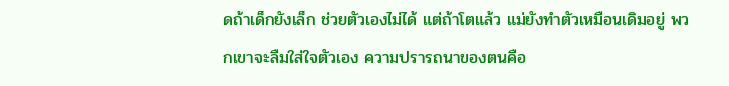ดถ้าเด็กยังเล็ก ช่วยตัวเองไม่ได้ แต่ถ้าโตแล้ว แม่ยังทำตัวเหมือนเดิมอยู่ พวกเขาจะลืมใส่ใจตัวเอง ความปรารถนาของตนคือ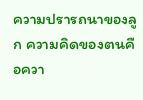ความปรารถนาของลูก ความคิดของตนคือควา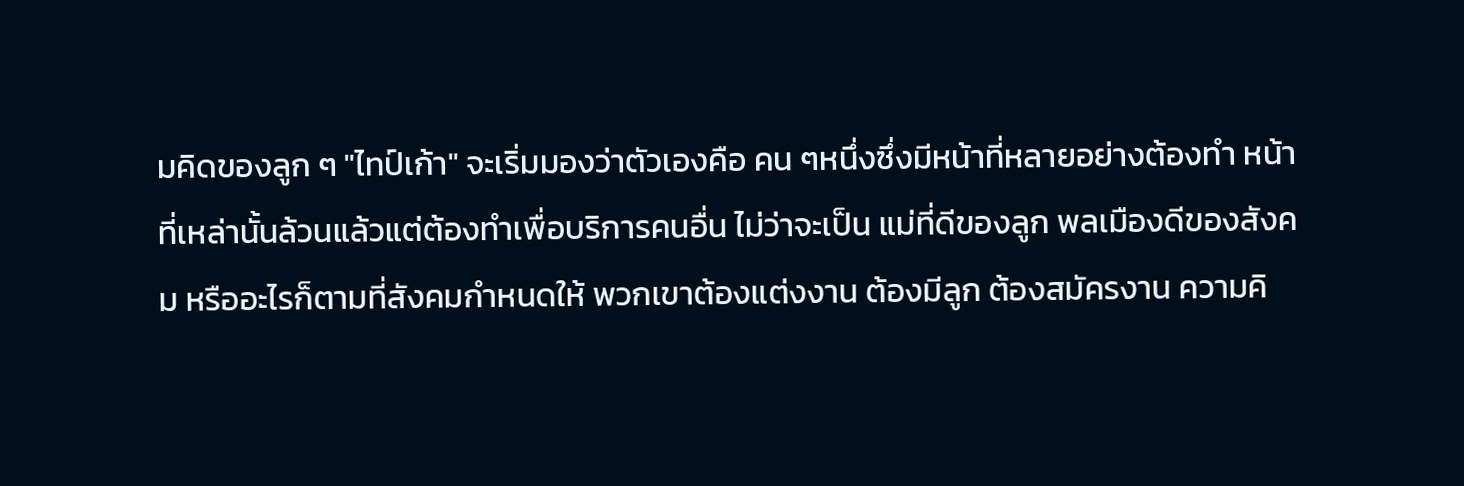มคิดของลูก ๆ "ไทป์เก้า" จะเริ่มมองว่าตัวเองคือ คน ๆหนึ่งซึ่งมีหน้าที่หลายอย่างต้องทำ หน้าที่เหล่านั้นล้วนแล้วแต่ต้องทำเพื่อบริการคนอื่น ไม่ว่าจะเป็น แม่ที่ดีของลูก พลเมืองดีของสังคม หรืออะไรก็ตามที่สังคมกำหนดให้ พวกเขาต้องแต่งงาน ต้องมีลูก ต้องสมัครงาน ความคิ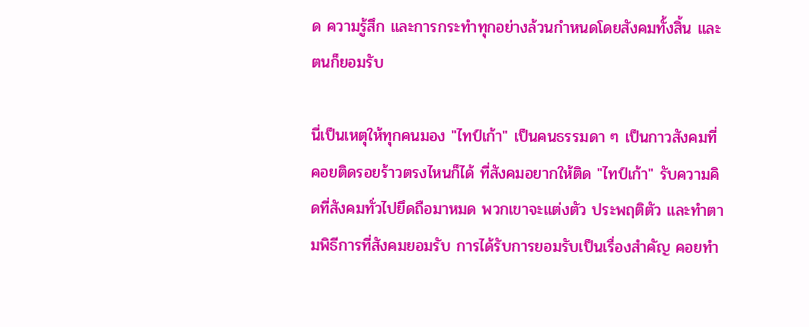ด ความรู้สึก และการกระทำทุกอย่างล้วนกำหนดโดยสังคมทั้งสิ้น และตนก็ยอมรับ

นี่เป็นเหตุให้ทุกคนมอง "ไทป์เก้า" เป็นคนธรรมดา ๆ เป็นกาวสังคมที่คอยติดรอยร้าวตรงไหนก็ได้ ที่สังคมอยากให้ติด "ไทป์เก้า" รับความคิดที่สังคมทั่วไปยึดถือมาหมด พวกเขาจะแต่งตัว ประพฤติตัว และทำตามพิธีการที่สังคมยอมรับ การได้รับการยอมรับเป็นเรื่องสำคัญ คอยทำ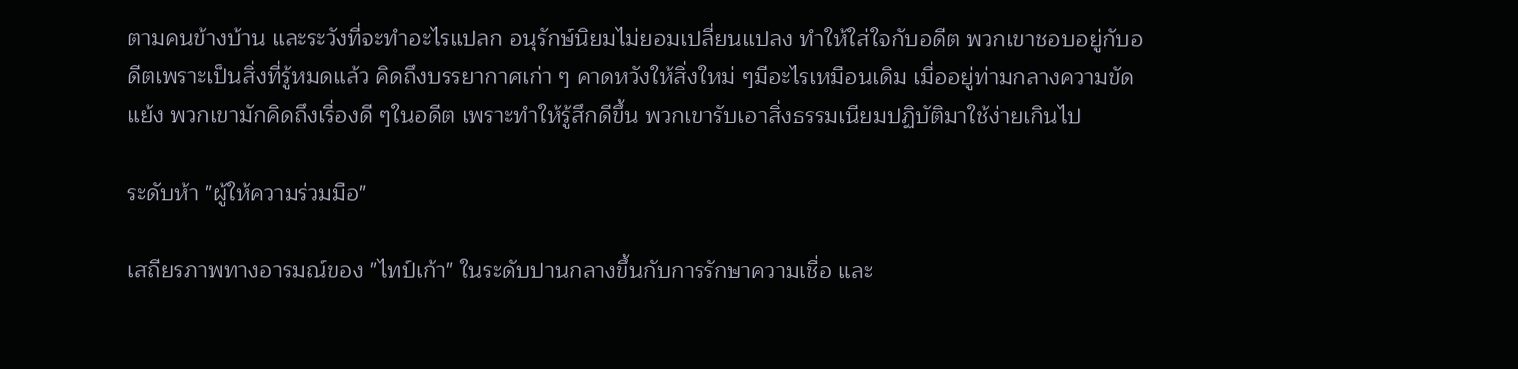ตามคนข้างบ้าน และระวังที่จะทำอะไรแปลก อนุรักษ์นิยมไม่ยอมเปลี่ยนแปลง ทำให้ใส่ใจกับอดีต พวกเขาชอบอยู่กับอดีตเพราะเป็นสิ่งที่รู้หมดแล้ว คิดถึงบรรยากาศเก่า ๆ คาดหวังให้สิ่งใหม่ ๆมีอะไรเหมือนเดิม เมื่ออยู่ท่ามกลางความขัดแย้ง พวกเขามักคิดถึงเรื่องดี ๆในอดีต เพราะทำให้รู้สึกดีขึ้น พวกเขารับเอาสิ่งธรรมเนียมปฏิบัติมาใช้ง่ายเกินไป

ระดับห้า "ผู้ให้ความร่วมมือ"

เสถียรภาพทางอารมณ์ของ "ไทป์เก้า" ในระดับปานกลางขึ้นกับการรักษาความเชื่อ และ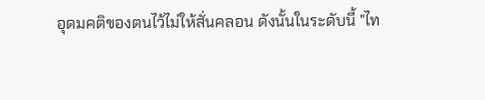อุดมคติของตนไว้ไม่ให้สั่นคลอน ดังนั้นในระดับนี้ "ไท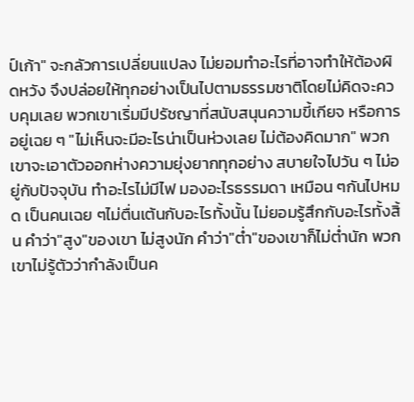ป์เก้า" จะกลัวการเปลี่ยนแปลง ไม่ยอมทำอะไรที่อาจทำให้ต้องผิดหวัง จึงปล่อยให้ทุกอย่างเป็นไปตามธรรมชาติโดยไม่คิดจะควบคุมเลย พวกเขาเริ่มมีปรัชญาที่สนับสนุนความขี้เกียจ หรือการอยู่เฉย ๆ "ไม่เห็นจะมีอะไรน่าเป็นห่วงเลย ไม่ต้องคิดมาก" พวกเขาจะเอาตัวออกห่างความยุ่งยากทุกอย่าง สบายใจไปวัน ๆ ไม่อยู่กับปัจจุบัน ทำอะไรไม่มีไฟ มองอะไรธรรมดา เหมือน ๆกันไปหมด เป็นคนเฉย ๆไม่ตื่นเต้นกับอะไรทั้งนั้น ไม่ยอมรู้สึกกับอะไรทั้งสิ้น คำว่า"สูง"ของเขา ไม่สูงนัก คำว่า"ต่ำ"ของเขาก็ไม่ต่ำนัก พวกเขาไม่รู้ตัวว่ากำลังเป็นค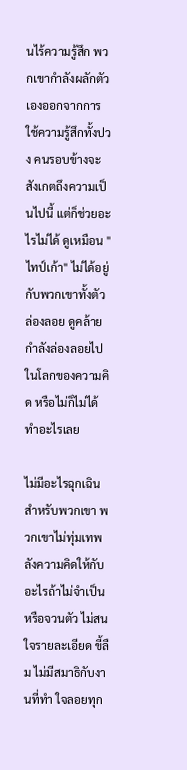นไร้ความรู้สึก พวกเขากำลังผลักตัวเองออกจากการใช้ความรู้สึกทั้งปวง คนรอบข้างจะสังเกตถึงความเป็นไปนี้ แต่ก็ช่วยอะไรไม่ได้ ดูเหมือน "ไทป์เก้า" ไม่ได้อยู่กับพวกเขาทั้งตัว ล่องลอย ดูคล้ายกำลังล่องลอยไปในโลกของความคิด หรือไม่ก็ไม่ได้ทำอะไรเลย

ไม่มีอะไรฉุกเฉินสำหรับพวกเขา พวกเขาไม่ทุ่มเทพลังความคิดให้กับอะไรถ้าไม่จำเป็น หรือจวนตัว ไม่สนใจรายละเอียด ขี้ลืม ไม่มีสมาธิกับงานที่ทำ ใจลอยทุก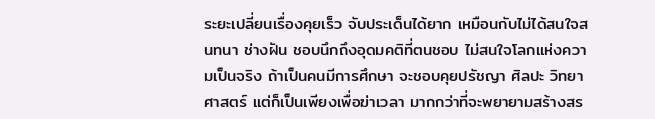ระยะเปลี่ยนเรื่องคุยเร็ว จับประเด็นได้ยาก เหมือนกับไม่ได้สนใจสนทนา ช่างฝัน ชอบนึกถึงอุดมคติที่ตนชอบ ไม่สนใจโลกแห่งความเป็นจริง ถ้าเป็นคนมีการศึกษา จะชอบคุยปรัชญา ศิลปะ วิทยาศาสตร์ แต่ก็เป็นเพียงเพื่อฆ่าเวลา มากกว่าที่จะพยายามสร้างสร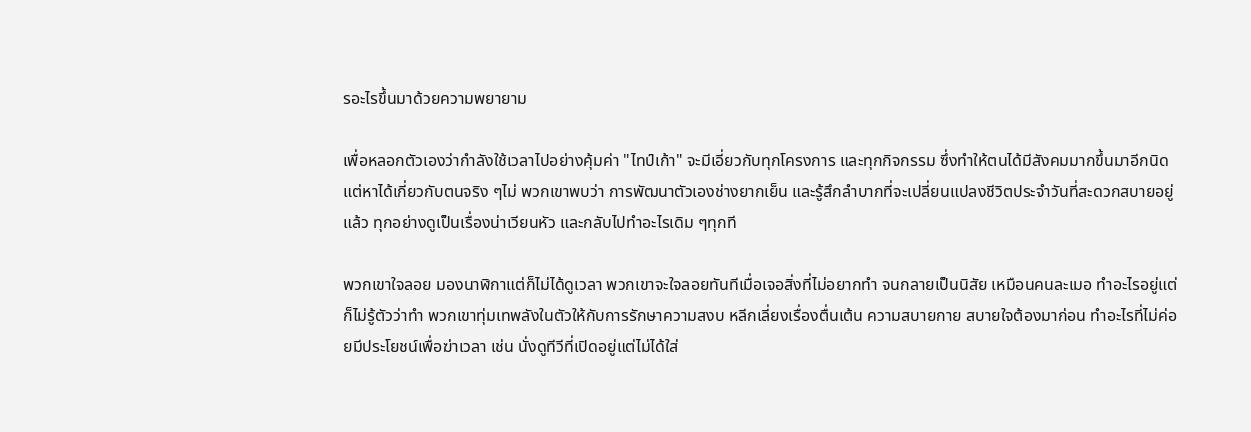รอะไรขึ้นมาด้วยความพยายาม

เพื่อหลอกตัวเองว่ากำลังใช้เวลาไปอย่างคุ้มค่า "ไทป์เก้า" จะมีเอี่ยวกับทุกโครงการ และทุกกิจกรรม ซึ่งทำให้ตนได้มีสังคมมากขึ้นมาอีกนิด แต่หาได้เกี่ยวกับตนจริง ๆไม่ พวกเขาพบว่า การพัฒนาตัวเองช่างยากเย็น และรู้สึกลำบากที่จะเปลี่ยนแปลงชีวิตประจำวันที่สะดวกสบายอยู่แล้ว ทุกอย่างดูเป็นเรื่องน่าเวียนหัว และกลับไปทำอะไรเดิม ๆทุกที

พวกเขาใจลอย มองนาฬิกาแต่ก็ไม่ได้ดูเวลา พวกเขาจะใจลอยทันทีเมื่อเจอสิ่งที่ไม่อยากทำ จนกลายเป็นนิสัย เหมือนคนละเมอ ทำอะไรอยู่แต่ก็ไม่รู้ตัวว่าทำ พวกเขาทุ่มเทพลังในตัวให้กับการรักษาความสงบ หลีกเลี่ยงเรื่องตื่นเต้น ความสบายกาย สบายใจต้องมาก่อน ทำอะไรที่ไม่ค่อยมีประโยชน์เพื่อฆ่าเวลา เช่น นั่งดูทีวีที่เปิดอยู่แต่ไม่ได้ใส่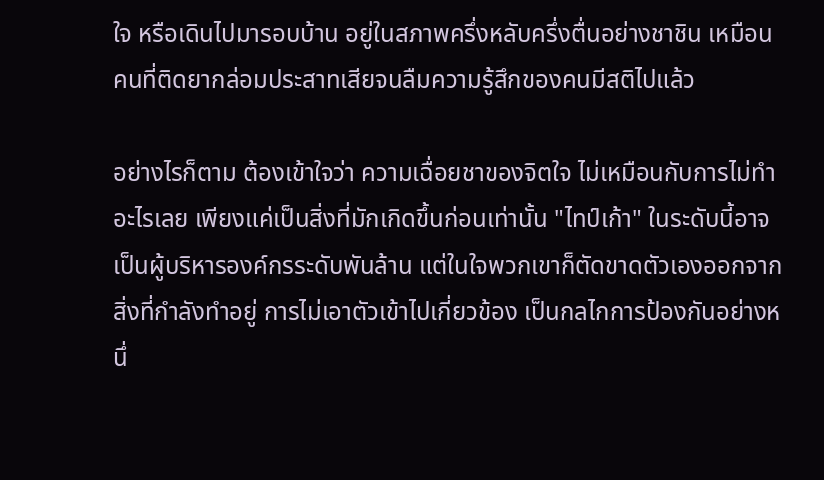ใจ หรือเดินไปมารอบบ้าน อยู่ในสภาพครึ่งหลับครึ่งตื่นอย่างชาชิน เหมือนคนที่ติดยากล่อมประสาทเสียจนลืมความรู้สึกของคนมีสติไปแล้ว

อย่างไรก็ตาม ต้องเข้าใจว่า ความเฉื่อยชาของจิตใจ ไม่เหมือนกับการไม่ทำอะไรเลย เพียงแค่เป็นสิ่งที่มักเกิดขึ้นก่อนเท่านั้น "ไทป์เก้า" ในระดับนี้อาจเป็นผู้บริหารองค์กรระดับพันล้าน แต่ในใจพวกเขาก็ตัดขาดตัวเองออกจากสิ่งที่กำลังทำอยู่ การไม่เอาตัวเข้าไปเกี่ยวข้อง เป็นกลไกการป้องกันอย่างหนึ่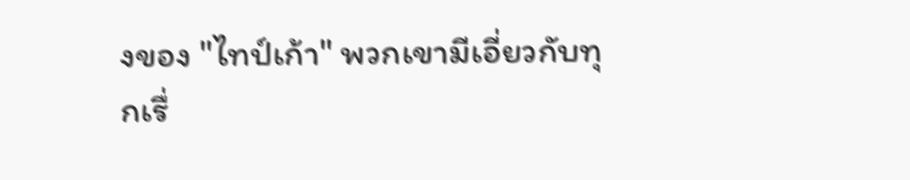งของ "ไทป์เก้า" พวกเขามีเอี่ยวกับทุกเรื่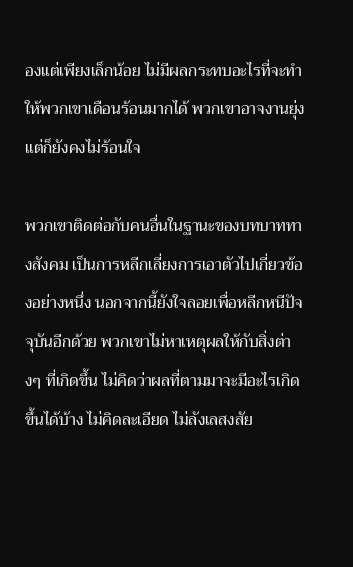องแต่เพียงเล็กน้อย ไม่มีผลกระทบอะไรที่จะทำให้พวกเขาเดือนร้อนมากได้ พวกเขาอาจงานยุ่ง แต่ก็ยังคงไม่ร้อนใจ

พวกเขาติดต่อกับคนอื่นในฐานะของบทบาททางสังคม เป็นการหลีกเลี่ยงการเอาตัวไปเกี่ยวข้องอย่างหนึ่ง นอกจากนี้ยังใจลอยเพื่อหลีกหนีปัจจุบันอีกด้วย พวกเขาไม่หาเหตุผลให้กับสิ่งต่างๆ ที่เกิดขึ้น ไม่คิดว่าผลที่ตามมาจะมีอะไรเกิดขึ้นได้บ้าง ไม่คิดละเอียด ไม่ลังเลสงสัย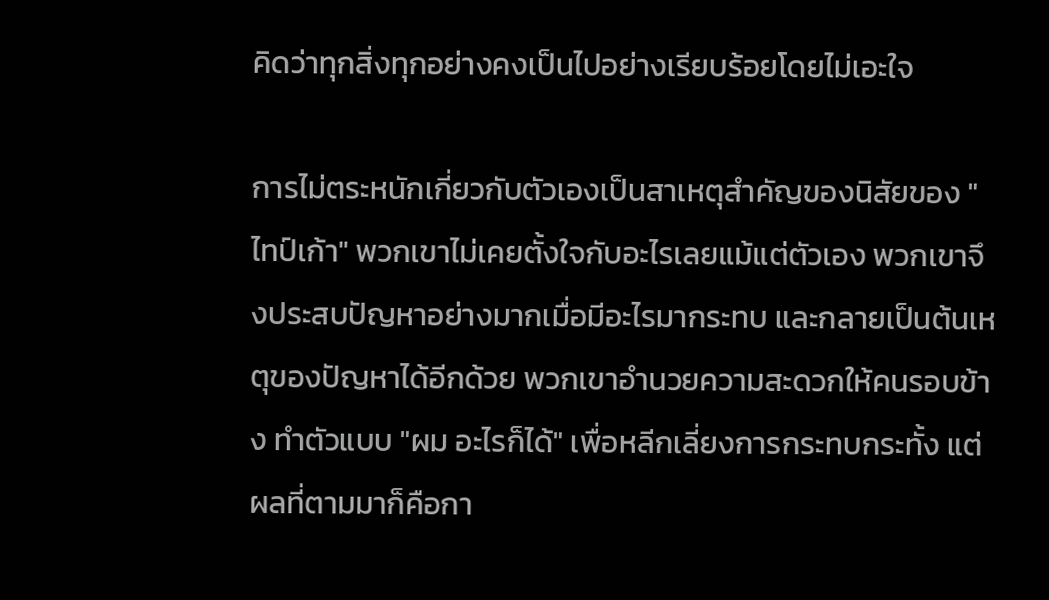คิดว่าทุกสิ่งทุกอย่างคงเป็นไปอย่างเรียบร้อยโดยไม่เอะใจ

การไม่ตระหนักเกี่ยวกับตัวเองเป็นสาเหตุสำคัญของนิสัยของ "ไทป์เก้า" พวกเขาไม่เคยตั้งใจกับอะไรเลยแม้แต่ตัวเอง พวกเขาจึงประสบปัญหาอย่างมากเมื่อมีอะไรมากระทบ และกลายเป็นต้นเหตุของปัญหาได้อีกด้วย พวกเขาอำนวยความสะดวกให้คนรอบข้าง ทำตัวแบบ "ผม อะไรก็ได้" เพื่อหลีกเลี่ยงการกระทบกระทั้ง แต่ผลที่ตามมาก็คือกา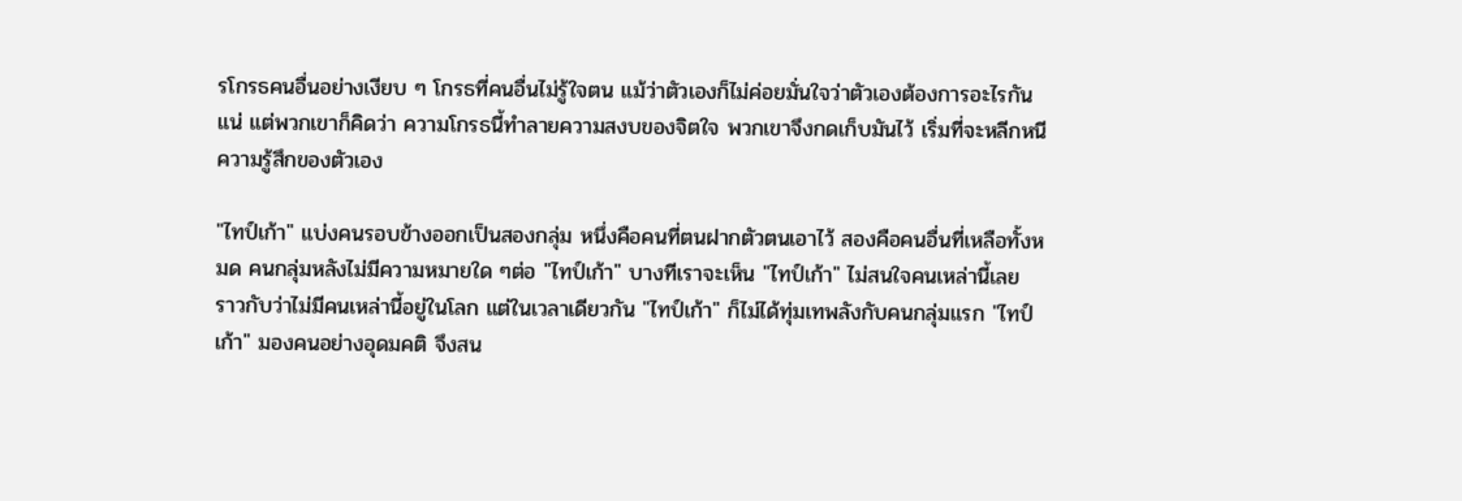รโกรธคนอื่นอย่างเงียบ ๆ โกรธที่คนอื่นไม่รู้ใจตน แม้ว่าตัวเองก็ไม่ค่อยมั่นใจว่าตัวเองต้องการอะไรกันแน่ แต่พวกเขาก็คิดว่า ความโกรธนี้ทำลายความสงบของจิตใจ พวกเขาจึงกดเก็บมันไว้ เริ่มที่จะหลีกหนีความรู้สึกของตัวเอง

"ไทป์เก้า" แบ่งคนรอบข้างออกเป็นสองกลุ่ม หนึ่งคือคนที่ตนฝากตัวตนเอาไว้ สองคือคนอื่นที่เหลือทั้งหมด คนกลุ่มหลังไม่มีความหมายใด ๆต่อ "ไทป์เก้า" บางทีเราจะเห็น "ไทป์เก้า" ไม่สนใจคนเหล่านี้เลย ราวกับว่าไม่มีคนเหล่านี้อยู่ในโลก แต่ในเวลาเดียวกัน "ไทป์เก้า" ก็ไม่ได้ทุ่มเทพลังกับคนกลุ่มแรก "ไทป์เก้า" มองคนอย่างอุดมคติ จึงสน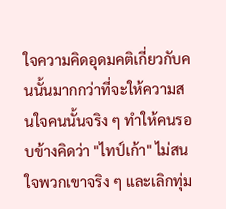ใจความคิดอุดมคติเกี่ยวกับคนนั้นมากกว่าที่จะให้ความสนใจคนนั้นจริง ๆ ทำให้คนรอบข้างคิดว่า "ไทป์เก้า" ไม่สนใจพวกเขาจริง ๆ และเลิกทุ่ม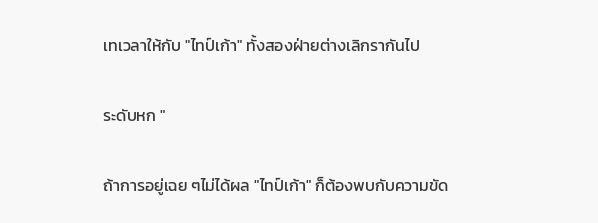เทเวลาให้กับ "ไทป์เก้า" ทั้งสองฝ่ายต่างเลิกรากันไป

ระดับหก "

ถ้าการอยู่เฉย ๆไม่ได้ผล "ไทป์เก้า" ก็ต้องพบกับความขัด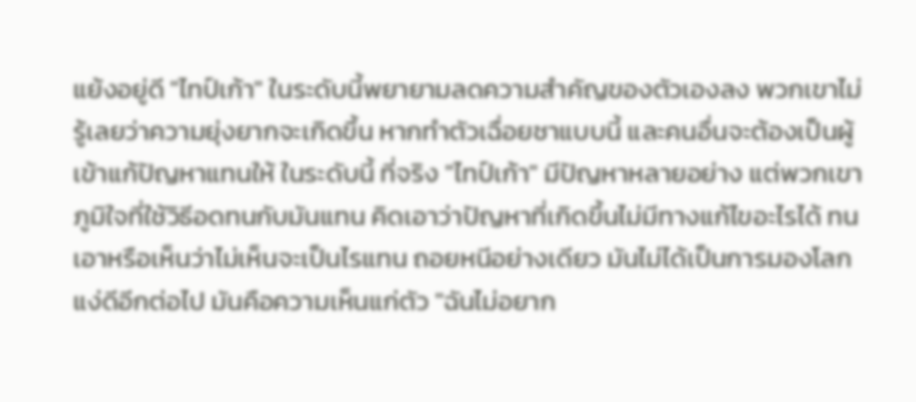แย้งอยู่ดี "ไทป์เก้า" ในระดับนี้พยายามลดความสำคัญของตัวเองลง พวกเขาไม่รู้เลยว่าความยุ่งยากจะเกิดขึ้น หากทำตัวเฉื่อยชาแบบนี้ และคนอื่นจะต้องเป็นผู้เข้าแก้ปัญหาแทนให้ ในระดับนี้ ที่จริง "ไทป์เก้า" มีปัญหาหลายอย่าง แต่พวกเขาภูมิใจที่ใช้วิธีอดทนกับมันแทน คิดเอาว่าปัญหาที่เกิดขึ้นไม่มีทางแก้ไขอะไรได้ ทนเอาหรือเห็นว่าไม่เห็นจะเป็นไรแทน ถอยหนีอย่างเดียว มันไม่ได้เป็นการมองโลกแง่ดีอีกต่อไป มันคือความเห็นแก่ตัว "ฉันไม่อยาก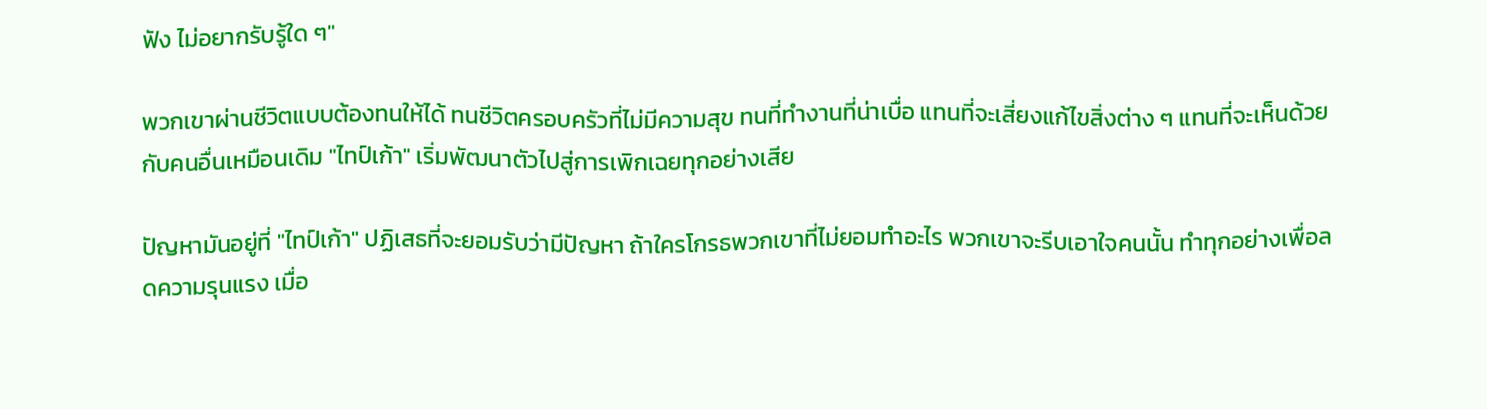ฟัง ไม่อยากรับรู้ใด ๆ"

พวกเขาผ่านชีวิตแบบต้องทนให้ได้ ทนชีวิตครอบครัวที่ไม่มีความสุข ทนที่ทำงานที่น่าเบื่อ แทนที่จะเสี่ยงแก้ไขสิ่งต่าง ๆ แทนที่จะเห็นด้วยกับคนอื่นเหมือนเดิม "ไทป์เก้า" เริ่มพัฒนาตัวไปสู่การเพิกเฉยทุกอย่างเสีย

ปัญหามันอยู่ที่ "ไทป์เก้า" ปฏิเสธที่จะยอมรับว่ามีปัญหา ถ้าใครโกรธพวกเขาที่ไม่ยอมทำอะไร พวกเขาจะรีบเอาใจคนนั้น ทำทุกอย่างเพื่อลดความรุนแรง เมื่อ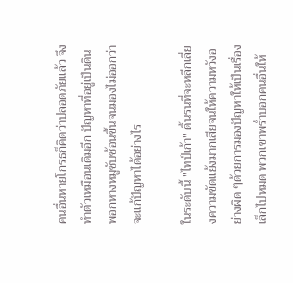คนอื่นหายโกรธก็คิดว่าปลอดภัยแล้ว จึงทำตัวเหมือนเดิมอีก ปัญหาที่อยู่เป็นดินพอกหางหมูซับซ้อนขึ้นจนมองไม่ออกว่าจะแก้ปัญหาได้อย่างไร

ในระดับนี้ "ไทป์เก้า" ดิ้นรนที่จะหลีกเลี่ยงความขัดแย้งมากเสียจนให้ความหวังอย่างผิด ๆด้วยการมองปัญหาให้เป็นเรื่องเล็กไปหมด พวกเขาพร่ำบอกคนอื่นให้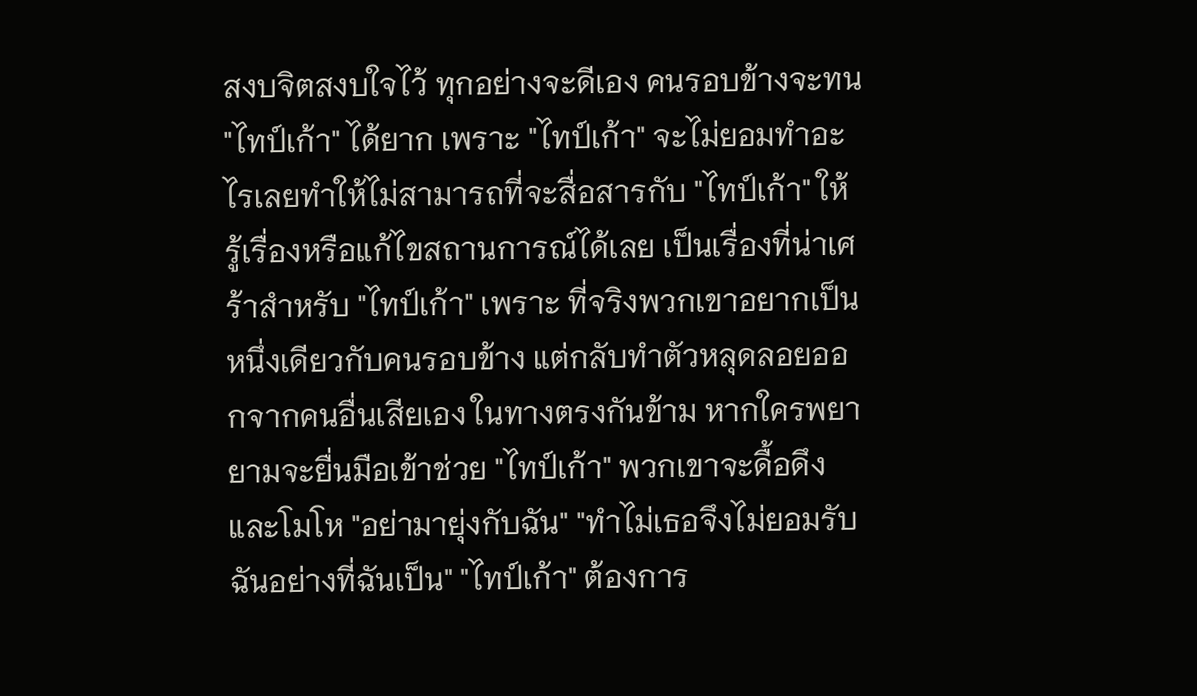สงบจิตสงบใจไว้ ทุกอย่างจะดีเอง คนรอบข้างจะทน "ไทป์เก้า" ได้ยาก เพราะ "ไทป์เก้า" จะไม่ยอมทำอะไรเลยทำให้ไม่สามารถที่จะสื่อสารกับ "ไทป์เก้า" ให้รู้เรื่องหรือแก้ไขสถานการณ์ได้เลย เป็นเรื่องที่น่าเศร้าสำหรับ "ไทป์เก้า" เพราะ ที่จริงพวกเขาอยากเป็นหนึ่งเดียวกับคนรอบข้าง แต่กลับทำตัวหลุดลอยออกจากคนอื่นเสียเอง ในทางตรงกันข้าม หากใครพยายามจะยื่นมือเข้าช่วย "ไทป์เก้า" พวกเขาจะดื้อดึงและโมโห "อย่ามายุ่งกับฉัน" "ทำไม่เธอจึงไม่ยอมรับฉันอย่างที่ฉันเป็น" "ไทป์เก้า" ต้องการ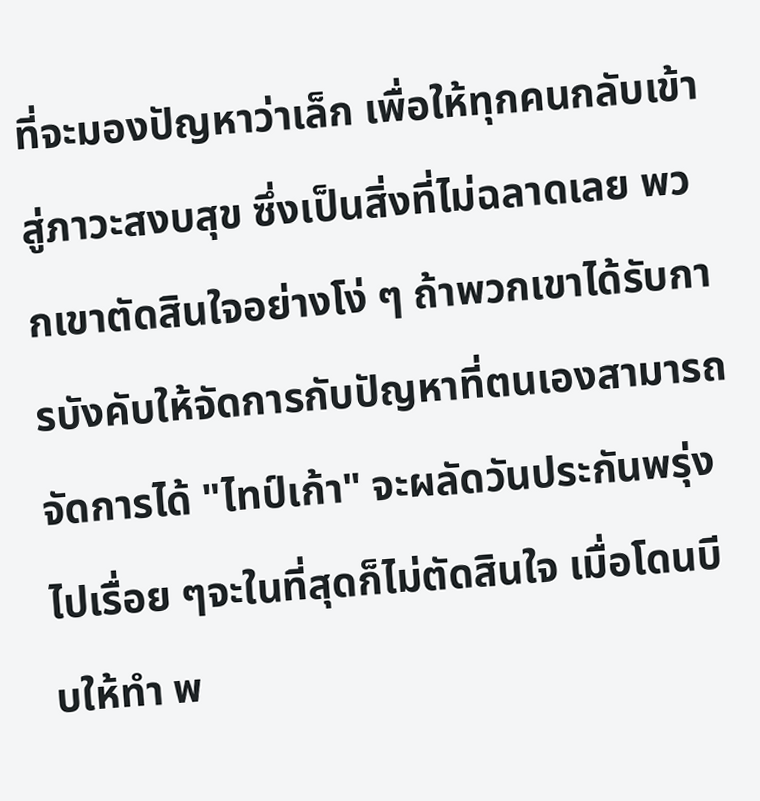ที่จะมองปัญหาว่าเล็ก เพื่อให้ทุกคนกลับเข้าสู่ภาวะสงบสุข ซึ่งเป็นสิ่งที่ไม่ฉลาดเลย พวกเขาตัดสินใจอย่างโง่ ๆ ถ้าพวกเขาได้รับการบังคับให้จัดการกับปัญหาที่ตนเองสามารถจัดการได้ "ไทป์เก้า" จะผลัดวันประกันพรุ่งไปเรื่อย ๆจะในที่สุดก็ไม่ตัดสินใจ เมื่อโดนบีบให้ทำ พ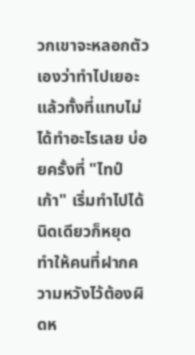วกเขาจะหลอกตัวเองว่าทำไปเยอะแล้วทั้งที่แทบไม่ได้ทำอะไรเลย บ่อยครั้งที่ "ไทป์เก้า" เริ่มทำไปได้นิดเดียวก็หยุด ทำให้คนที่ฝากความหวังไว้ต้องผิดห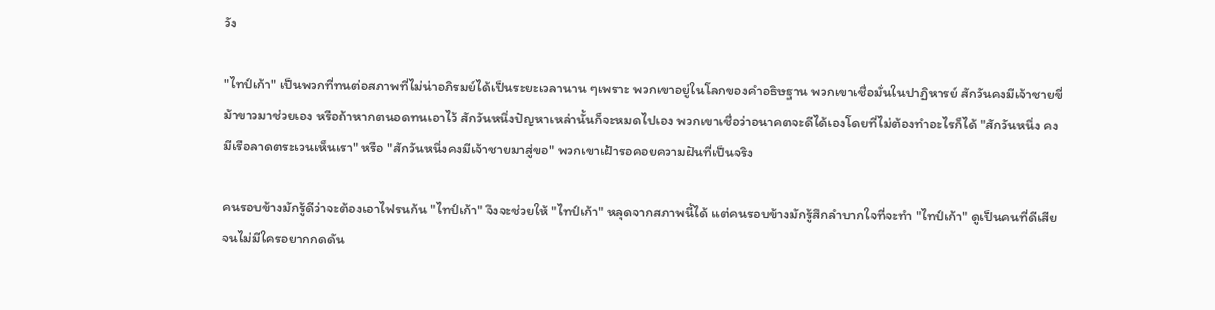วัง

"ไทป์เก้า" เป็นพวกที่ทนต่อสภาพที่ไม่น่าอภิรมย์ได้เป็นระยะเวลานาน ๆเพราะ พวกเขาอยู่ในโลกของคำอธิษฐาน พวกเขาเชื่อมั่นในปาฏิหารย์ สักวันคงมีเจ้าชายขี่ม้าขาวมาช่วยเอง หรือถ้าหากตนอดทนเอาไว้ สักวันหนึ่งปัญหาเหล่านั้นก็จะหมดไปเอง พวกเขาเชื่อว่าอนาคตจะดีได้เองโดยที่ไม่ต้องทำอะไรก็ได้ "สักวันหนึ่ง คงมีเรือลาดตระเวนเห็นเรา" หรือ "สักวันหนึ่งคงมีเจ้าชายมาสู่ขอ" พวกเขาเฝ้ารอคอยความฝันที่เป็นจริง

คนรอบข้างมักรู้ดีว่าจะต้องเอาไฟรนก้น "ไทป์เก้า" จึงจะช่วยให้ "ไทป์เก้า" หลุดจากสภาพนี้ได้ แต่คนรอบข้างมักรู้สึกลำบากใจที่จะทำ "ไทป์เก้า" ดูเป็นคนที่ดีเสียจนไม่มีใครอยากกดดัน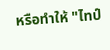หรือทำให้ "ไทป์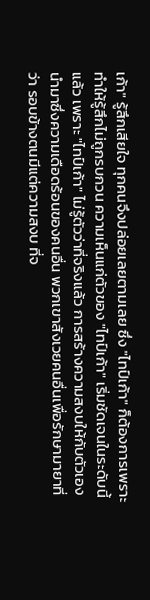เก้า" รู้สึกเสียใจ ทุกคนจึงปล่อยเลยตามเลย ซึ่ง "ไทป์เก้า" ก็ต้องการเพราะทำให้รู้สึกไม่ถูกรบกวน ความเห็นแก่ตัวของ "ไทป์เก้า" เริ่มชัดเจนในระดับนี้ แล้ว เพราะ "ไทป์เก้า" ไม่รู้ตัวว่าที่จริงแล้ว การสร้างความสงบให้กับตัวเองนำมาซึ่งความเดือดร้อนของคนอื่น พวกเขาสังเวยคนอื่นเพื่อรักษามายาที่ว่า รอบข้างตนมีแต่ความสงบ ที่จ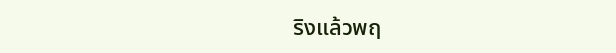ริงแล้วพฤ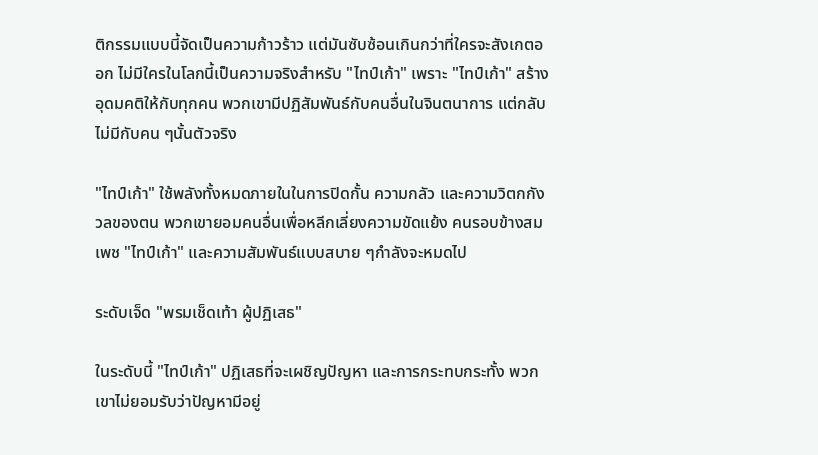ติกรรมแบบนี้จัดเป็นความก้าวร้าว แต่มันซับซ้อนเกินกว่าที่ใครจะสังเกตออก ไม่มีใครในโลกนี้เป็นความจริงสำหรับ "ไทป์เก้า" เพราะ "ไทป์เก้า" สร้างอุดมคติให้กับทุกคน พวกเขามีปฏิสัมพันธ์กับคนอื่นในจินตนาการ แต่กลับไม่มีกับคน ๆนั้นตัวจริง

"ไทป์เก้า" ใช้พลังทั้งหมดภายในในการปิดกั้น ความกลัว และความวิตกกังวลของตน พวกเขายอมคนอื่นเพื่อหลีกเลี่ยงความขัดแย้ง คนรอบข้างสมเพช "ไทป์เก้า" และความสัมพันธ์แบบสบาย ๆกำลังจะหมดไป

ระดับเจ็ด "พรมเช็ดเท้า ผู้ปฏิเสธ"

ในระดับนี้ "ไทป์เก้า" ปฏิเสธที่จะเผชิญปัญหา และการกระทบกระทั้ง พวกเขาไม่ยอมรับว่าปัญหามีอยู่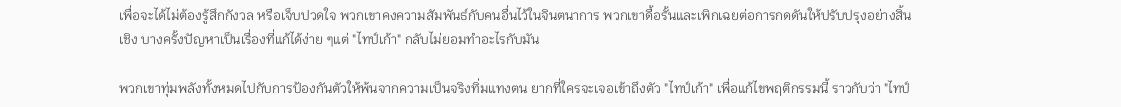เพื่อจะได้ไม่ต้องรู้สึกกังวล หรือเจ็บปวดใจ พวกเขาคงความสัมพันธ์กับคนอื่นไว้ในจินตนาการ พวกเขาดื้อรั้นและเพิกเฉยต่อการกดดันให้ปรับปรุงอย่างสิ้นเชิง บางครั้งปัญหาเป็นเรื่องที่แก้ได้ง่าย ๆแต่ "ไทป์เก้า" กลับไม่ยอมทำอะไรกับมัน

พวกเขาทุ่มพลังทั้งหมดไปกับการป้องกันตัวให้พ้นจากความเป็นจริงทิ่มแทงตน ยากที่ใครจะเจอเข้าถึงตัว "ไทป์เก้า" เพื่อแก้ไขพฤติกรรมนี้ ราวกับว่า "ไทป์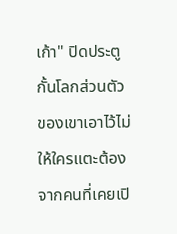เก้า" ปิดประตูกั้นโลกส่วนตัวของเขาเอาไว้ไม่ให้ใครแตะต้อง จากคนที่เคยเปิ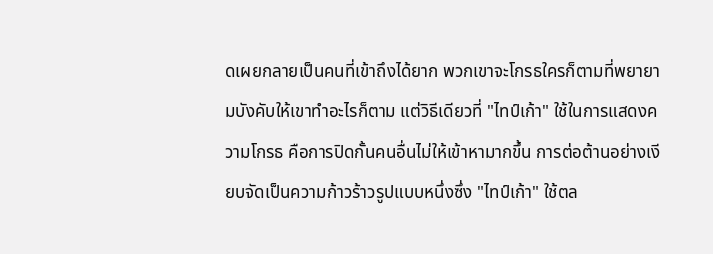ดเผยกลายเป็นคนที่เข้าถึงได้ยาก พวกเขาจะโกรธใครก็ตามที่พยายามบังคับให้เขาทำอะไรก็ตาม แต่วิธีเดียวที่ "ไทป์เก้า" ใช้ในการแสดงความโกรธ คือการปิดกั้นคนอื่นไม่ให้เข้าหามากขึ้น การต่อต้านอย่างเงียบจัดเป็นความก้าวร้าวรูปแบบหนึ่งซึ่ง "ไทป์เก้า" ใช้ตล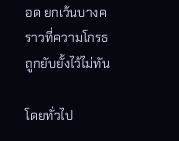อด ยกเว้นบางคราวที่ความโกรธถูกยับยั้งไว้ไม่ทัน

โดยทั่วไป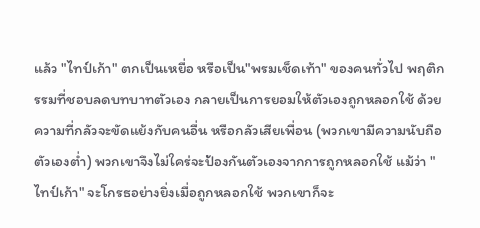แล้ว "ไทป์เก้า" ตกเป็นเหยื่อ หรือเป็น"พรมเช็ดเท้า" ของคนทั่วไป พฤติกรรมที่ชอบลดบทบาทตัวเอง กลายเป็นการยอมให้ตัวเองถูกหลอกใช้ ด้วยความที่กลัวจะขัดแย้งกับคนอื่น หรือกลัวเสียเพื่อน (พวกเขามีความนับถือตัวเองต่ำ) พวกเขาจึงไม่ใคร่จะป้องกันตัวเองจากการถูกหลอกใช้ แม้ว่า "ไทป์เก้า" จะโกรธอย่างยิ่งเมื่อถูกหลอกใช้ พวกเขาก็จะ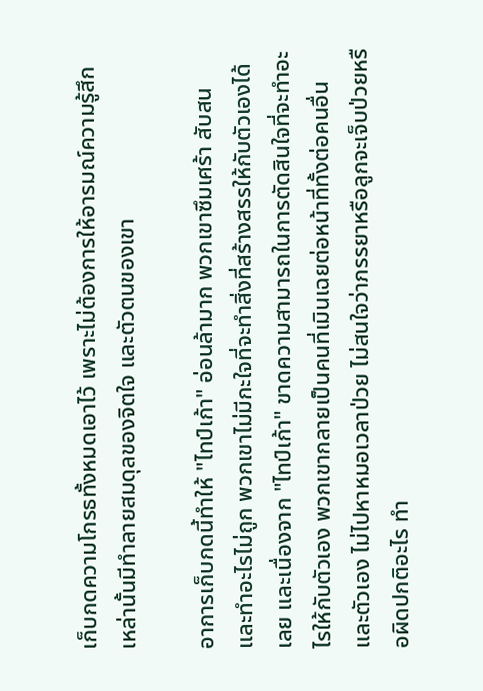เก็บกดความโกรธทั้งหมดเอาไว้ เพราะไม่ต้องการให้อารมณ์ความรู้สึกเหล่านั้นมีทำลายสมดุลของจิตใจ และตัวตนของเขา

อาการเก็บกดนี้ทำให้ "ไทป์เก้า" อ่อนล้ามาก พวกเขาซึมเศร้า สับสน และทำอะไรไม่ถูก พวกเขาไม่มีกะใจที่จะทำสิ่งที่สร้างสรรให้กับตัวเองได้เลย และเนื่องจาก "ไทป์เก้า" ขาดความสามารถในการตัดสินใจที่จะทำอะไรให้กับตัวเอง พวกเขากลายเป็นคนที่เมินเฉยต่อหน้าที่ทั้งต่อคนอื่นและตัวเอง ไม่ไปหาหมอเวลาป่วย ไม่สนใจว่าภรรยาหรือลูกจะเจ็บป่วยหรือผิดปกติอะไร ทำ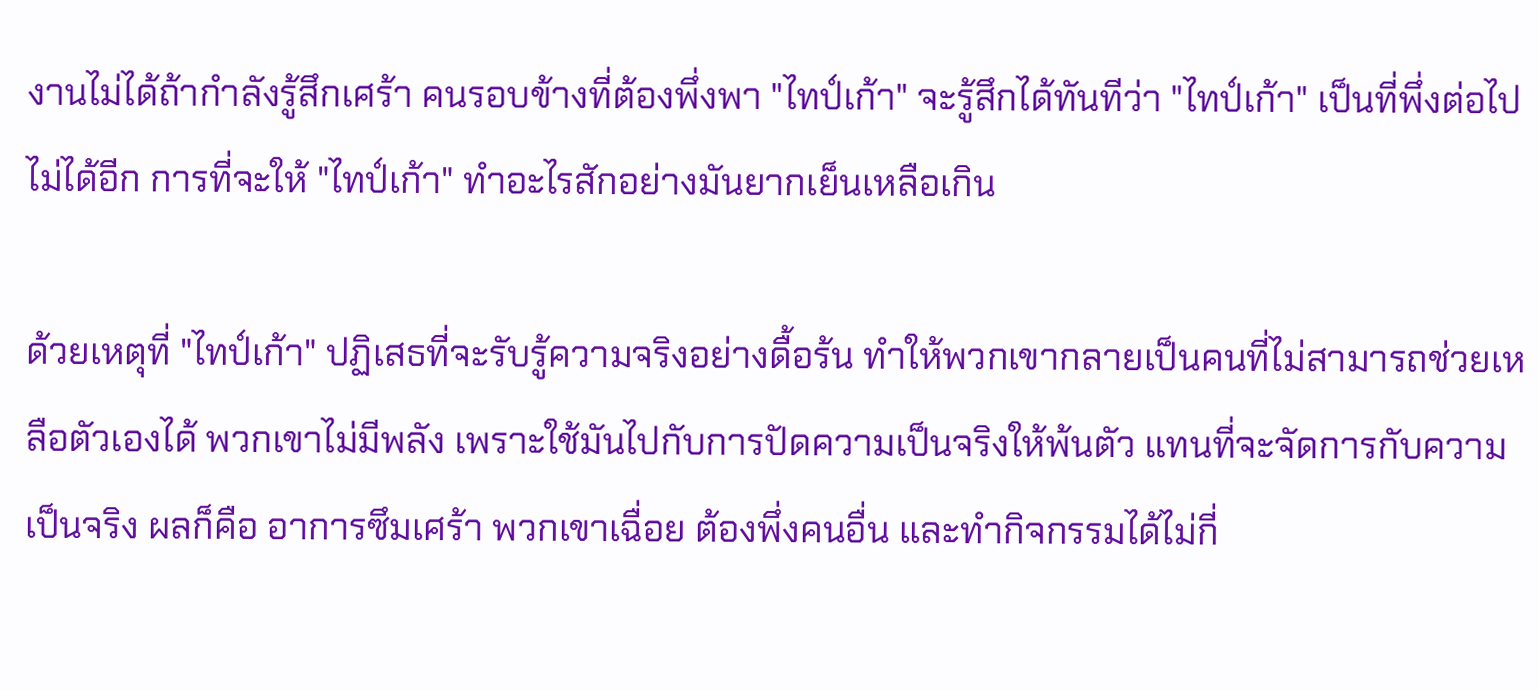งานไม่ได้ถ้ากำลังรู้สึกเศร้า คนรอบข้างที่ต้องพึ่งพา "ไทป์เก้า" จะรู้สึกได้ทันทีว่า "ไทป์เก้า" เป็นที่พึ่งต่อไปไม่ได้อีก การที่จะให้ "ไทป์เก้า" ทำอะไรสักอย่างมันยากเย็นเหลือเกิน

ด้วยเหตุที่ "ไทป์เก้า" ปฏิเสธที่จะรับรู้ความจริงอย่างดื้อร้น ทำให้พวกเขากลายเป็นคนที่ไม่สามารถช่วยเหลือตัวเองได้ พวกเขาไม่มีพลัง เพราะใช้มันไปกับการปัดความเป็นจริงให้พ้นตัว แทนที่จะจัดการกับความเป็นจริง ผลก็คือ อาการซึมเศร้า พวกเขาเฉื่อย ต้องพึ่งคนอื่น และทำกิจกรรมได้ไม่กี่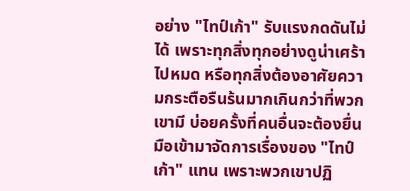อย่าง "ไทป์เก้า" รับแรงกดดันไม่ได้ เพราะทุกสิ่งทุกอย่างดูน่าเศร้าไปหมด หรือทุกสิ่งต้องอาศัยความกระตือรืนร้นมากเกินกว่าที่พวกเขามี บ่อยครั้งที่คนอื่นจะต้องยื่นมือเข้ามาจัดการเรื่องของ "ไทป์เก้า" แทน เพราะพวกเขาปฏิ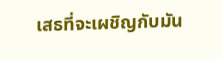เสธที่จะเผชิญกับมัน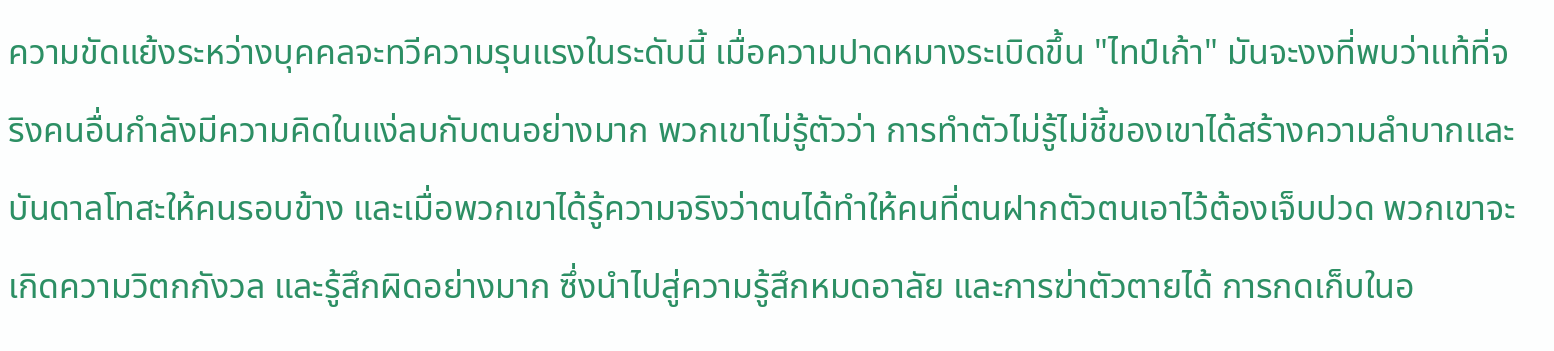ความขัดแย้งระหว่างบุคคลจะทวีความรุนแรงในระดับนี้ เมื่อความปาดหมางระเบิดขึ้น "ไทป์เก้า" มันจะงงที่พบว่าแท้ที่จริงคนอื่นกำลังมีความคิดในแง่ลบกับตนอย่างมาก พวกเขาไม่รู้ตัวว่า การทำตัวไม่รู้ไม่ชี้ของเขาได้สร้างความลำบากและบันดาลโทสะให้คนรอบข้าง และเมื่อพวกเขาได้รู้ความจริงว่าตนได้ทำให้คนที่ตนฝากตัวตนเอาไว้ต้องเจ็บปวด พวกเขาจะเกิดความวิตกกังวล และรู้สึกผิดอย่างมาก ซึ่งนำไปสู่ความรู้สึกหมดอาลัย และการฆ่าตัวตายได้ การกดเก็บในอ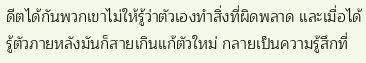ดีตได้กันพวกเขาไม่ให้รู้ว่าตัวเองทำสิ่งที่ผิดพลาด และเมื่อได้รู้ตัวภายหลังมันก็สายเกินแก้ตัวใหม่ กลายเป็นความรู้สึกที่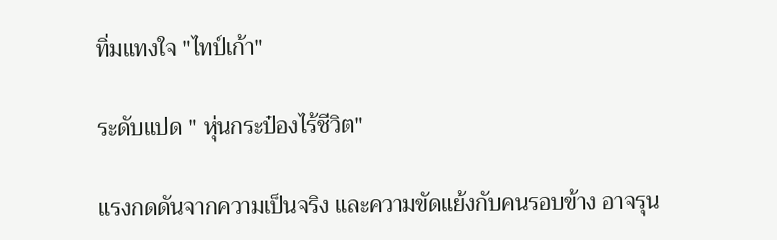ทิ่มแทงใจ "ไทป์เก้า"

ระดับแปด " หุ่นกระป๋องไร้ชีวิต"

แรงกดดันจากความเป็นจริง และความขัดแย้งกับคนรอบข้าง อาจรุน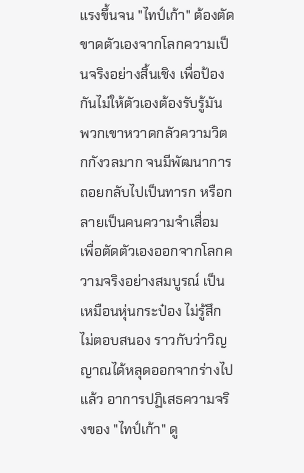แรงขึ้นจน "ไทป์เก้า" ต้องตัดขาดตัวเองจากโลกความเป็นจริงอย่างสิ้นเชิง เพื่อป้องกันไม่ให้ตัวเองต้องรับรู้มัน พวกเขาหวาดกลัวความวิตกกังวลมาก จนมีพัฒนาการถอยกลับไปเป็นทารก หรือกลายเป็นคนความจำเสื่อม เพื่อตัดตัวเองออกจากโลกความจริงอย่างสมบูรณ์ เป็นเหมือนหุ่นกระป๋อง ไม่รู้สึก ไม่ตอบสนอง ราวกับว่าวิญญาณได้หลุดออกจากร่างไปแล้ว อาการปฏิเสธความจริงของ "ไทป์เก้า" ดู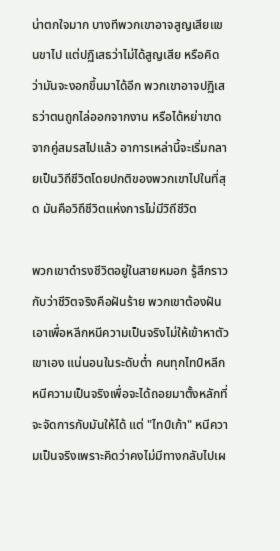น่าตกใจมาก บางทีพวกเขาอาจสูญเสียแขนขาไป แต่ปฏิเสธว่าไม่ได้สูญเสีย หรือคิดว่ามันจะงอกขึ้นมาได้อีก พวกเขาอาจปฏิเสธว่าตนถูกไล่ออกจากงาน หรือได้หย่าขาดจากคู่สมรสไปแล้ว อาการเหล่านี้จะเริ่มกลายเป็นวิถีชีวิตโดยปกติของพวกเขาไปในที่สุด มันคือวิถึชีวิตแห่งการไม่มีวิถีชีวิต

พวกเขาดำรงชีวิตอยู่ในสายหมอก รู้สึกราวกับว่าชีวิตจริงคือฝันร้าย พวกเขาต้องฝันเอาเพื่อหลีกหนีความเป็นจริงไม่ให้เข้าหาตัวเขาเอง แน่นอนในระดับต่ำ คนทุกไทป์หลีกหนีความเป็นจริงเพื่อจะได้ถอยมาตั้งหลักที่จะจัดการกับมันให้ได้ แต่ "ไทป์เก้า" หนีความเป็นจริงเพราะคิดว่าคงไม่มีทางกลับไปเผ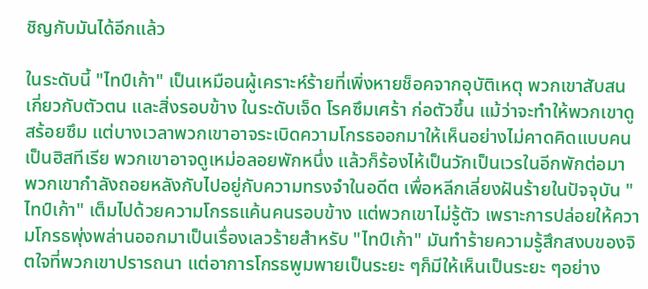ชิญกับมันได้อีกแล้ว

ในระดับนี้ "ไทป์เก้า" เป็นเหมือนผู้เคราะห์ร้ายที่เพิ่งหายช็อคจากอุบัติเหตุ พวกเขาสับสนเกี่ยวกับตัวตน และสิ่งรอบข้าง ในระดับเจ็ด โรคซึมเศร้า ก่อตัวขึ้น แม้ว่าจะทำให้พวกเขาดูสร้อยซึม แต่บางเวลาพวกเขาอาจระเบิดความโกรธออกมาให้เห็นอย่างไม่คาดคิดแบบคนเป็นฮิสทีเรีย พวกเขาอาจดูเหม่อลอยพักหนึ่ง แล้วก็ร้องไห้เป็นวักเป็นเวรในอีกพักต่อมา พวกเขากำลังถอยหลังกับไปอยู่กับความทรงจำในอดีต เพื่อหลีกเลี่ยงฝันร้ายในปัจจุบัน "ไทป์เก้า" เต็มไปด้วยความโกรธแค้นคนรอบข้าง แต่พวกเขาไม่รู้ตัว เพราะการปล่อยให้ความโกรธพุ่งพล่านออกมาเป็นเรื่องเลวร้ายสำหรับ "ไทป์เก้า" มันทำร้ายความรู้สึกสงบของจิตใจที่พวกเขาปรารถนา แต่อาการโกรธพูมพายเป็นระยะ ๆก็มีให้เห็นเป็นระยะ ๆอย่าง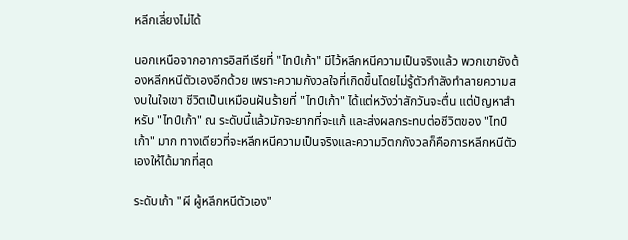หลีกเลี่ยงไม่ได้

นอกเหนือจากอาการอิสทีเรียที่ "ไทป์เก้า" มีไว้หลีกหนีความเป็นจริงแล้ว พวกเขายังต้องหลีกหนีตัวเองอีกด้วย เพราะความกังวลใจที่เกิดขึ้นโดยไม่รู้ตัวกำลังทำลายความสงบในใจเขา ชีวิตเป็นเหมือนฝันร้ายที่ "ไทป์เก้า" ได้แต่หวังว่าสักวันจะตื่น แต่ปัญหาสำหรับ "ไทป์เก้า" ณ ระดับนี้แล้วมักจะยากที่จะแก้ และส่งผลกระทบต่อชีวิตของ "ไทป์เก้า" มาก ทางเดียวที่จะหลีกหนีความเป็นจริงและความวิตกกังวลก็คือการหลีกหนีตัวเองให้ได้มากที่สุด

ระดับเก้า "ผี ผู้หลีกหนีตัวเอง"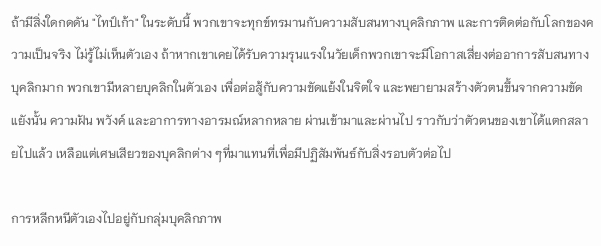ถ้ามีสิ่งใดกดดัน "ไทป์เก้า" ในระดับนี้ พวกเขาจะทุกข์ทรมานกับความสับสนทางบุคลิกภาพ และการติดต่อกับโลกของความเป็นจริง ไม่รู้ไม่เห็นตัวเอง ถ้าหากเขาเคยได้รับความรุนแรงในวัยเด็กพวกเขาจะมีโอกาสเสี่ยงต่ออาการสับสนทางบุคลิกมาก พวกเขามีหลายบุคลิกในตัวเอง เพื่อต่อสู้กับความขัดแย้งในจิตใจ และพยายามสร้างตัวตนขึ้นจากความขัดแยังนั้น ความฝัน พวังค์ และอาการทางอารมณ์หลากหลาย ผ่านเข้ามาและผ่านไป ราวกับว่าตัวตนของเขาได้แตกสลายไปแล้ว เหลือแต่เศษเสียวของบุคลิกต่าง ๆที่มาแทนที่เพื่อมีปฏิสัมพันธ์กับสิ่งรอบตัวต่อไป

การหลีกหนีตัวเองไปอยู่กับกลุ่มบุคลิกภาพ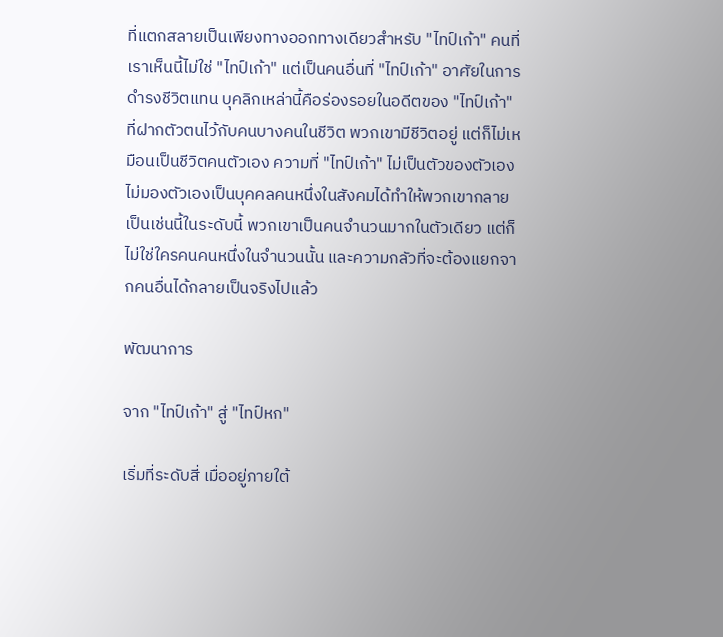ที่แตกสลายเป็นเพียงทางออกทางเดียวสำหรับ "ไทป์เก้า" คนที่เราเห็นนี้ไม่ใช่ "ไทป์เก้า" แต่เป็นคนอื่นที่ "ไทป์เก้า" อาศัยในการดำรงชีวิตแทน บุคลิกเหล่านี้คือร่องรอยในอดีตของ "ไทป์เก้า" ที่ฝากตัวตนไว้กับคนบางคนในชีวิต พวกเขามีชีวิตอยู่ แต่ก็ไม่เหมือนเป็นชีวิตคนตัวเอง ความที่ "ไทป์เก้า" ไม่เป็นตัวของตัวเอง ไม่มองตัวเองเป็นบุคคลคนหนึ่งในสังคมได้ทำให้พวกเขากลายเป็นเช่นนี้ในระดับนี้ พวกเขาเป็นคนจำนวนมากในตัวเดียว แต่ก็ไม่ใช่ใครคนคนหนึ่งในจำนวนนั้น และความกลัวที่จะต้องแยกจากคนอื่นได้กลายเป็นจริงไปแล้ว

พัฒนาการ

จาก "ไทป์เก้า" สู่ "ไทป์หก"

เริ่มที่ระดับสี่ เมื่ออยู่ภายใต้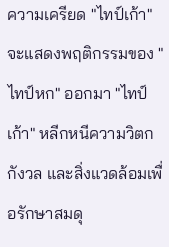ความเครียด "ไทป์เก้า" จะแสดงพฤติกรรมของ "ไทป์หก" ออกมา "ไทป์เก้า" หลีกหนีความวิตกกังวล และสิ่งแวดล้อมเพื่อรักษาสมดุ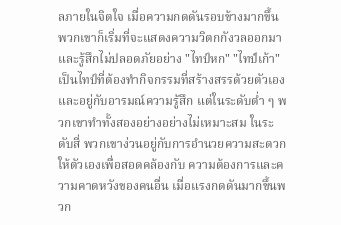ลภายในจิตใจ เมื่อความกดดันรอบข้างมากขึ้น พวกเขาก็เริ่มที่จะแสดงความวิตกกังวลออกมา และรู้สึกไม่ปลอดภัยอย่าง "ไทป์หก" "ไทป์เก้า" เป็นไทป์ที่ต้องทำกิจกรรมที่สร้างสรรด้วยตัวเอง และอยู่กับอารมณ์ความรู้สึก แต่ในระดับต่ำ ๆ พวกเขาทำทั้งสองอย่างอย่างไม่เหมาะสม ในระดับสี่ พวกเขาง่วนอยู่กับการอำนวยความสะดวกให้ตัวเองเพื่อสอดคล้องกับ ความต้องการและความคาดหวังของคนอื่น เมื่อแรงกดดันมากขึ้นพวก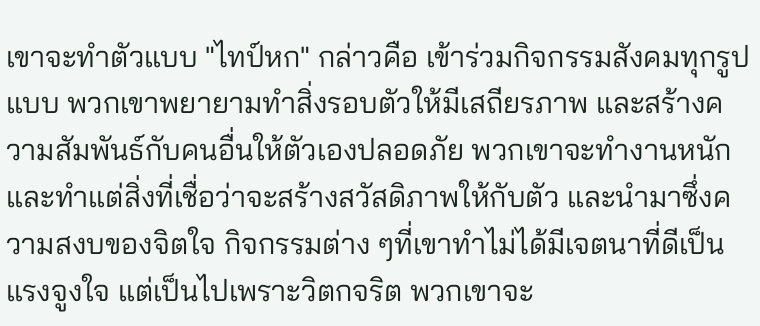เขาจะทำตัวแบบ "ไทป์หก" กล่าวคือ เข้าร่วมกิจกรรมสังคมทุกรูปแบบ พวกเขาพยายามทำสิ่งรอบตัวให้มีเสถียรภาพ และสร้างความสัมพันธ์กับคนอื่นให้ตัวเองปลอดภัย พวกเขาจะทำงานหนัก และทำแต่สิ่งที่เชื่อว่าจะสร้างสวัสดิภาพให้กับตัว และนำมาซึ่งความสงบของจิตใจ กิจกรรมต่าง ๆที่เขาทำไม่ได้มีเจตนาที่ดีเป็นแรงจูงใจ แต่เป็นไปเพราะวิตกจริต พวกเขาจะ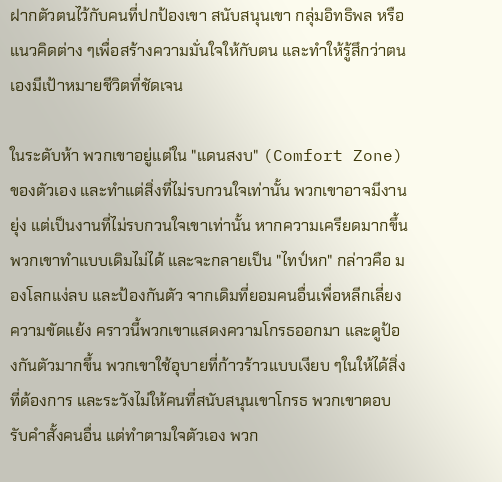ฝากตัวตนไว้กับคนที่ปกป้องเขา สนับสนุนเขา กลุ่มอิทธิพล หรือแนวคิดต่าง ๆเพื่อสร้างความมั่นใจให้กับตน และทำให้รู้สึกว่าตนเองมีเป้าหมายชีวิตที่ชัดเจน

ในระดับห้า พวกเขาอยู่แต่ใน "แดนสงบ" (Comfort Zone) ของตัวเอง และทำแต่สิ่งที่ไม่รบกวนใจเท่านั้น พวกเขาอาจมีงานยุ่ง แต่เป็นงานที่ไม่รบกวนใจเขาเท่านั้น หากความเครียดมากขึ้น พวกเขาทำแบบเดิมไม่ได้ และจะกลายเป็น "ไทป์หก" กล่าวคือ มองโลกแง่ลบ และป้องกันตัว จากเดิมที่ยอมคนอื่นเพื่อหลีกเลี่ยงความขัดแย้ง คราวนี้พวกเขาแสดงความโกรธออกมา และดูป้องกันตัวมากขึ้น พวกเขาใช้อุบายที่ก้าวร้าวแบบเงียบ ๆในให้ได้สิ่งที่ต้องการ และระวังไม่ให้คนที่สนับสนุนเขาโกรธ พวกเขาตอบรับคำสั้งคนอื่น แต่ทำตามใจตัวเอง พวก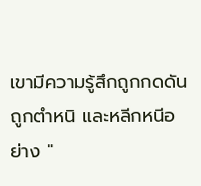เขามีความรู้สึกถูกกดดัน ถูกตำหนิ และหลีกหนีอย่าง "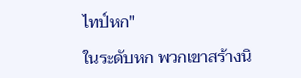ไทป์หก"

ในระดับหก พวกเขาสร้างนิ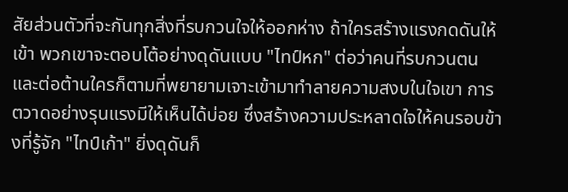สัยส่วนตัวที่จะกันทุกสิ่งที่รบกวนใจให้ออกห่าง ถ้าใครสร้างแรงกดดันให้เข้า พวกเขาจะตอบโต้อย่างดุดันแบบ "ไทป์หก" ต่อว่าคนที่รบกวนตน และต่อต้านใครก็ตามที่พยายามเจาะเข้ามาทำลายความสงบในใจเขา การตวาดอย่างรุนแรงมีให้เห็นได้บ่อย ซึ่งสร้างความประหลาดใจให้คนรอบข้างที่รู้จัก "ไทป์เก้า" ยิ่งดุดันก็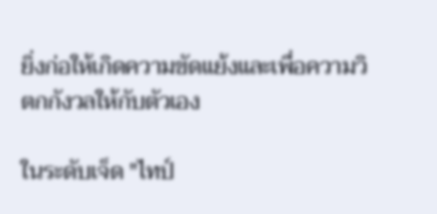ยิ่งก่อให้เกิดความขัดแย้งและเพื่อความวิตกกังวลให้กับตัวเอง

ในระดับเจ็ด "ไทป์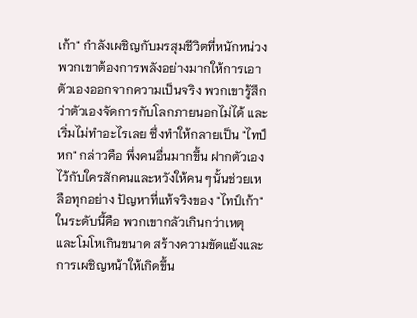เก้า" กำลังเผชิญกับมรสุมชีวิตที่หนักหน่วง พวกเขาต้องการพลังอย่างมากให้การเอาตัวเองออกจากความเป็นจริง พวกเขารู้สึกว่าตัวเองจัดการกับโลกภายนอกไม่ได้ และเริ่มไม่ทำอะไรเลย ซึ่งทำให้กลายเป็น "ไทป์หก" กล่าวคือ พึ่งคนอื่นมากขึ้น ฝากตัวเองไว้กับใครสักคนและหวังให้คน ๆนั้นช่วยเหลือทุกอย่าง ปัญหาที่แท้จริงของ "ไทป์เก้า"ในระดับนี้คือ พวกเขากลัวเกินกว่าเหตุ และโมโหเกินขนาด สร้างความขัดแย้งและการเผชิญหน้าให้เกิดขึ้น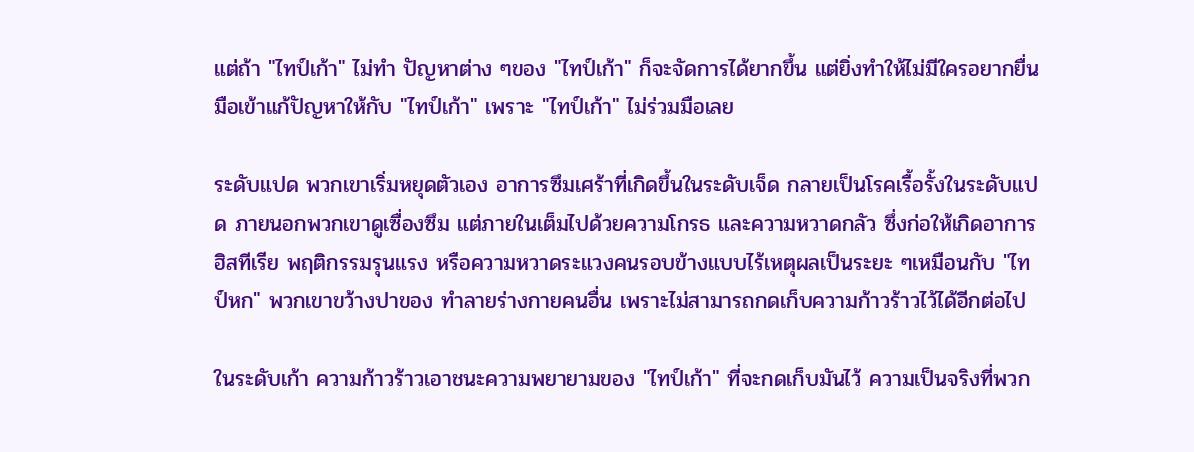แต่ถ้า "ไทป์เก้า" ไม่ทำ ปัญหาต่าง ๆของ "ไทป์เก้า" ก็จะจัดการได้ยากขึ้น แต่ยิ่งทำให้ไม่มีใครอยากยื่นมือเข้าแก้ปัญหาให้กับ "ไทป์เก้า" เพราะ "ไทป์เก้า" ไม่ร่วมมือเลย

ระดับแปด พวกเขาเริ่มหยุดตัวเอง อาการซึมเศร้าที่เกิดขึ้นในระดับเจ็ด กลายเป็นโรคเรื้อรั้งในระดับแปด ภายนอกพวกเขาดูเซื่องซึม แต่ภายในเต็มไปด้วยความโกรธ และความหวาดกลัว ซึ่งก่อให้เกิดอาการฮิสทีเรีย พฤติกรรมรุนแรง หรือความหวาดระแวงคนรอบข้างแบบไร้เหตุผลเป็นระยะ ๆเหมือนกับ "ไทป์หก" พวกเขาขว้างปาของ ทำลายร่างกายคนอื่น เพราะไม่สามารถกดเก็บความก้าวร้าวไว้ได้อีกต่อไป

ในระดับเก้า ความก้าวร้าวเอาชนะความพยายามของ "ไทป์เก้า" ที่จะกดเก็บมันไว้ ความเป็นจริงที่พวก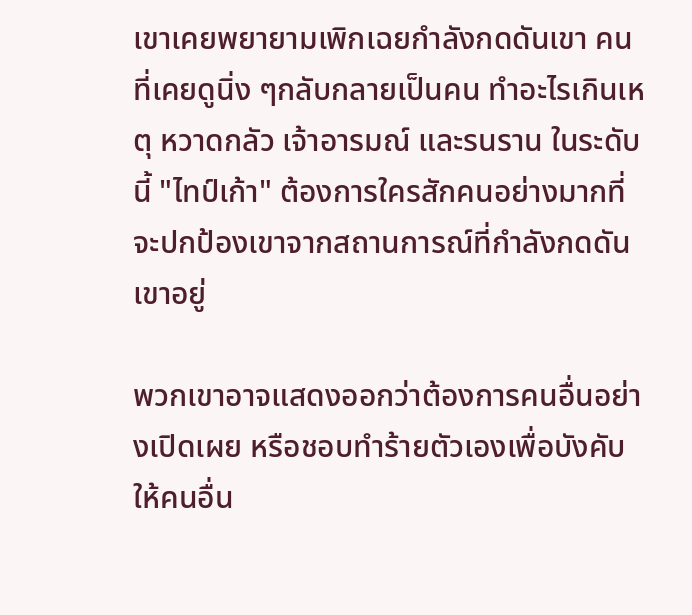เขาเคยพยายามเพิกเฉยกำลังกดดันเขา คนที่เคยดูนิ่ง ๆกลับกลายเป็นคน ทำอะไรเกินเหตุ หวาดกลัว เจ้าอารมณ์ และรนราน ในระดับนี้ "ไทป์เก้า" ต้องการใครสักคนอย่างมากที่จะปกป้องเขาจากสถานการณ์ที่กำลังกดดันเขาอยู่

พวกเขาอาจแสดงออกว่าต้องการคนอื่นอย่างเปิดเผย หรือชอบทำร้ายตัวเองเพื่อบังคับให้คนอื่น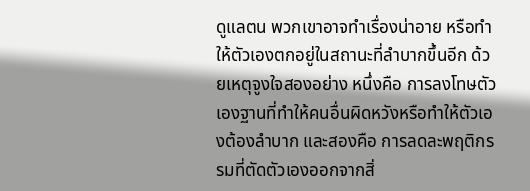ดูแลตน พวกเขาอาจทำเรื่องน่าอาย หรือทำให้ตัวเองตกอยู่ในสถานะที่ลำบากขึ้นอีก ด้วยเหตุจูงใจสองอย่าง หนึ่งคือ การลงโทษตัวเองฐานที่ทำให้คนอื่นผิดหวังหรือทำให้ตัวเองต้องลำบาก และสองคือ การลดละพฤติกรรมที่ตัดตัวเองออกจากสิ่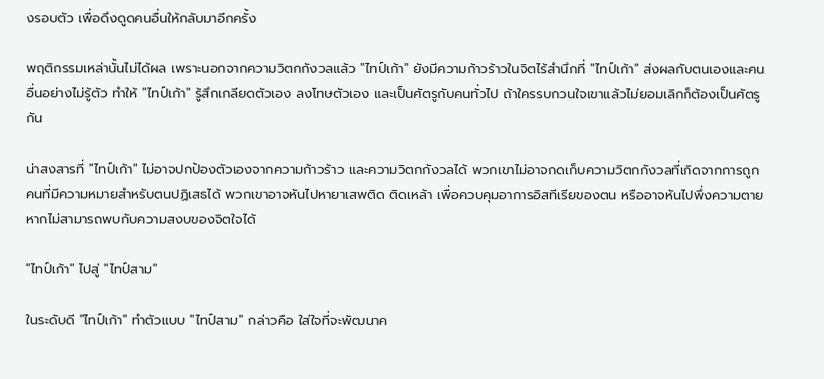งรอบตัว เพื่อดึงดูดคนอื่นให้กลับมาอีกครั้ง

พฤติกรรมเหล่านั้นไม่ได้ผล เพราะนอกจากความวิตกกังวลแล้ว "ไทป์เก้า" ยังมีความก้าวร้าวในจิตไร้สำนึกที่ "ไทป์เก้า" ส่งผลกับตนเองและคนอื่นอย่างไม่รู้ตัว ทำให้ "ไทป์เก้า" รู้สึกเกลียดตัวเอง ลงโทษตัวเอง และเป็นศัตรูกับคนทั่วไป ถ้าใครรบกวนใจเขาแล้วไม่ยอมเลิกก็ต้องเป็นศัตรูกัน

น่าสงสารที่ "ไทป์เก้า" ไม่อาจปกป้องตัวเองจากความก้าวร้าว และความวิตกกังวลได้ พวกเขาไม่อาจกดเก็บความวิตกกังวลที่เกิดจากการถูกคนที่มีความหมายสำหรับตนปฏิเสธได้ พวกเขาอาจหันไปหายาเสพติด ติดเหล้า เพื่อควบคุมอาการอิสทีเรียของตน หรืออาจหันไปพึ่งความตายหากไม่สามารถพบกับความสงบของจิตใจได้

"ไทป์เก้า" ไปสู่ "ไทป์สาม"

ในระดับดี "ไทป์เก้า" ทำตัวแบบ "ไทป์สาม" กล่าวคือ ใส่ใจที่จะพัฒนาค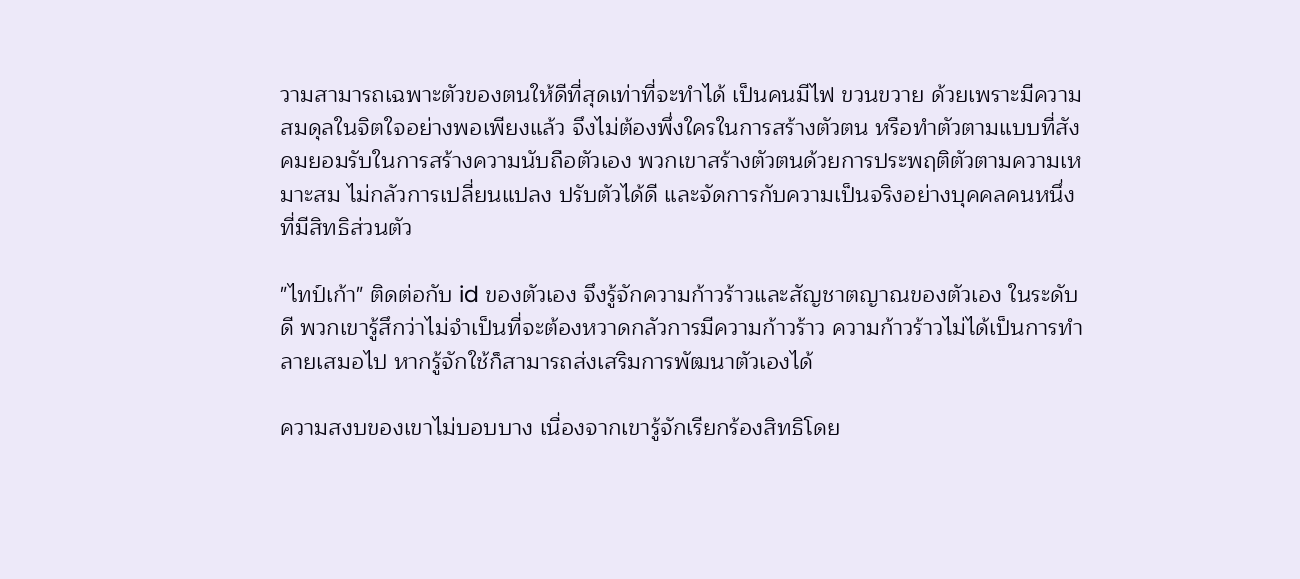วามสามารถเฉพาะตัวของตนให้ดีที่สุดเท่าที่จะทำได้ เป็นคนมีไฟ ขวนขวาย ด้วยเพราะมีความสมดุลในจิตใจอย่างพอเพียงแล้ว จึงไม่ต้องพึ่งใครในการสร้างตัวตน หรือทำตัวตามแบบที่สังคมยอมรับในการสร้างความนับถือตัวเอง พวกเขาสร้างตัวตนด้วยการประพฤติตัวตามความเหมาะสม ไม่กลัวการเปลี่ยนแปลง ปรับตัวได้ดี และจัดการกับความเป็นจริงอย่างบุคคลคนหนึ่งที่มีสิทธิส่วนตัว

"ไทป์เก้า" ติดต่อกับ id ของตัวเอง จึงรู้จักความก้าวร้าวและสัญชาตญาณของตัวเอง ในระดับดี พวกเขารู้สึกว่าไม่จำเป็นที่จะต้องหวาดกลัวการมีความก้าวร้าว ความก้าวร้าวไม่ได้เป็นการทำลายเสมอไป หากรู้จักใช้ก็สามารถส่งเสริมการพัฒนาตัวเองได้

ความสงบของเขาไม่บอบบาง เนื่องจากเขารู้จักเรียกร้องสิทธิโดย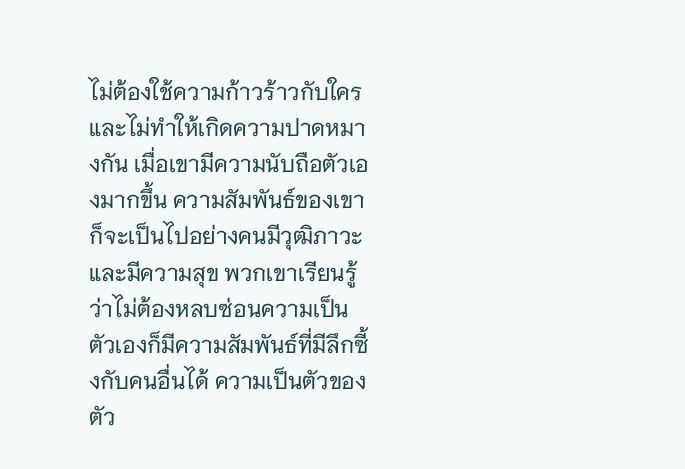ไม่ต้องใช้ความก้าวร้าวกับใคร และไม่ทำให้เกิดความปาดหมางกัน เมื่อเขามีความนับถือตัวเองมากขึ้น ความสัมพันธ์ของเขาก็จะเป็นไปอย่างคนมีวุฒิภาวะ และมีความสุข พวกเขาเรียนรู้ว่าไม่ต้องหลบซ่อนความเป็นตัวเองก็มีความสัมพันธ์ที่มีลึกซี้งกับคนอื่นได้ ความเป็นตัวของตัว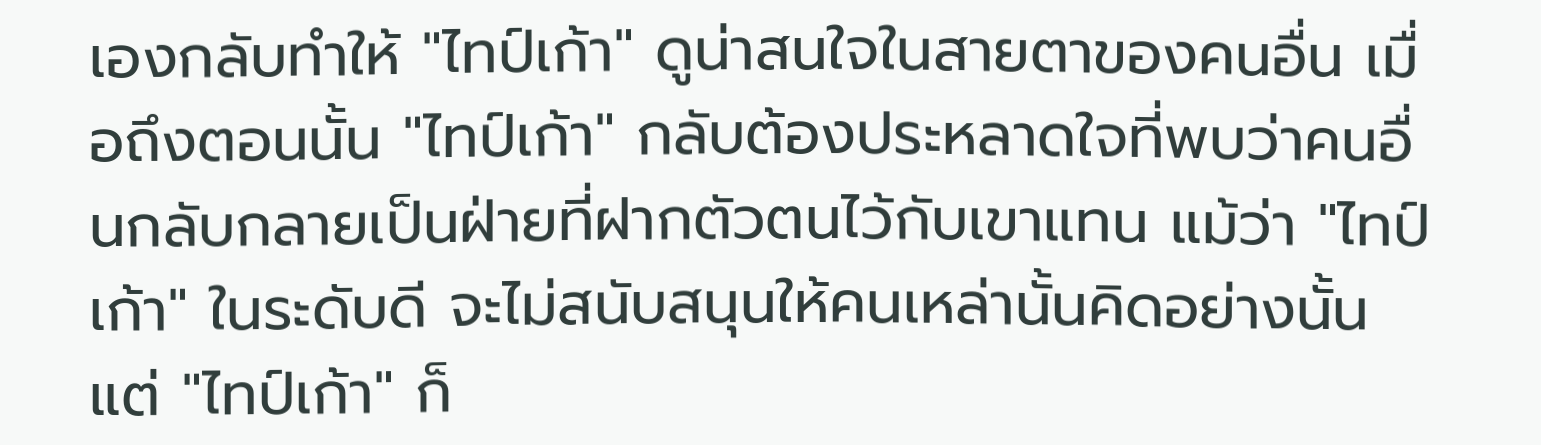เองกลับทำให้ "ไทป์เก้า" ดูน่าสนใจในสายตาของคนอื่น เมื่อถึงตอนนั้น "ไทป์เก้า" กลับต้องประหลาดใจที่พบว่าคนอื่นกลับกลายเป็นฝ่ายที่ฝากตัวตนไว้กับเขาแทน แม้ว่า "ไทป์เก้า" ในระดับดี จะไม่สนับสนุนให้คนเหล่านั้นคิดอย่างนั้น แต่ "ไทป์เก้า" ก็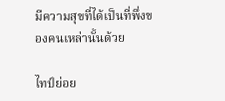มีความสุขที่ได้เป็นที่พึ่งของคนเหล่านั้นด้วย

ไทป์ย่อย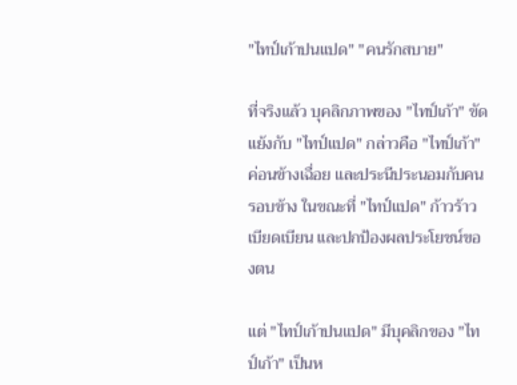"ไทป์เก้าปนแปด" "คนรักสบาย"

ที่จริงแล้ว บุคลิกภาพของ "ไทป์เก้า" ขัดแย้งกับ "ไทป์แปด" กล่าวคือ "ไทป์เก้า" ค่อนข้างเฉื่อย และประนีประนอมกับคนรอบข้าง ในขณะที่ "ไทป์แปด" ก้าวร้าว เบียดเบียน และปกป้องผลประโยชน์ของตน

แต่ "ไทป์เก้าปนแปด" มีบุคลิกของ "ไทป์เก้า" เป็นห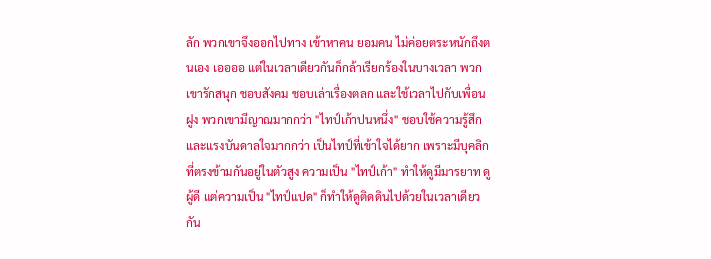ลัก พวกเขาจึงออกไปทาง เข้าหาคน ยอมคน ไม่ค่อยตระหนักถึงตนเอง เออออ แต่ในเวลาเดียวกันก็กล้าเรียกร้องในบางเวลา พวกเขารักสนุก ชอบสังคม ชอบเล่าเรื่องตลก และใช้เวลาไปกับเพื่อนฝูง พวกเขามีญาณมากกว่า "ไทป์เก้าปนหนึ่ง" ชอบใช้ความรู้สึก และแรงบันดาลใจมากกว่า เป็นไทป์ที่เข้าใจได้ยาก เพราะมีบุคลิกที่ตรงข้ามกันอยู่ในตัวสูง ความเป็น "ไทป์เก้า" ทำให้ดูมีมารยาท ดูผู้ดี แต่ความเป็น "ไทป์แปด" ก็ทำให้ดูติดดินไปด้วยในเวลาเดียวกัน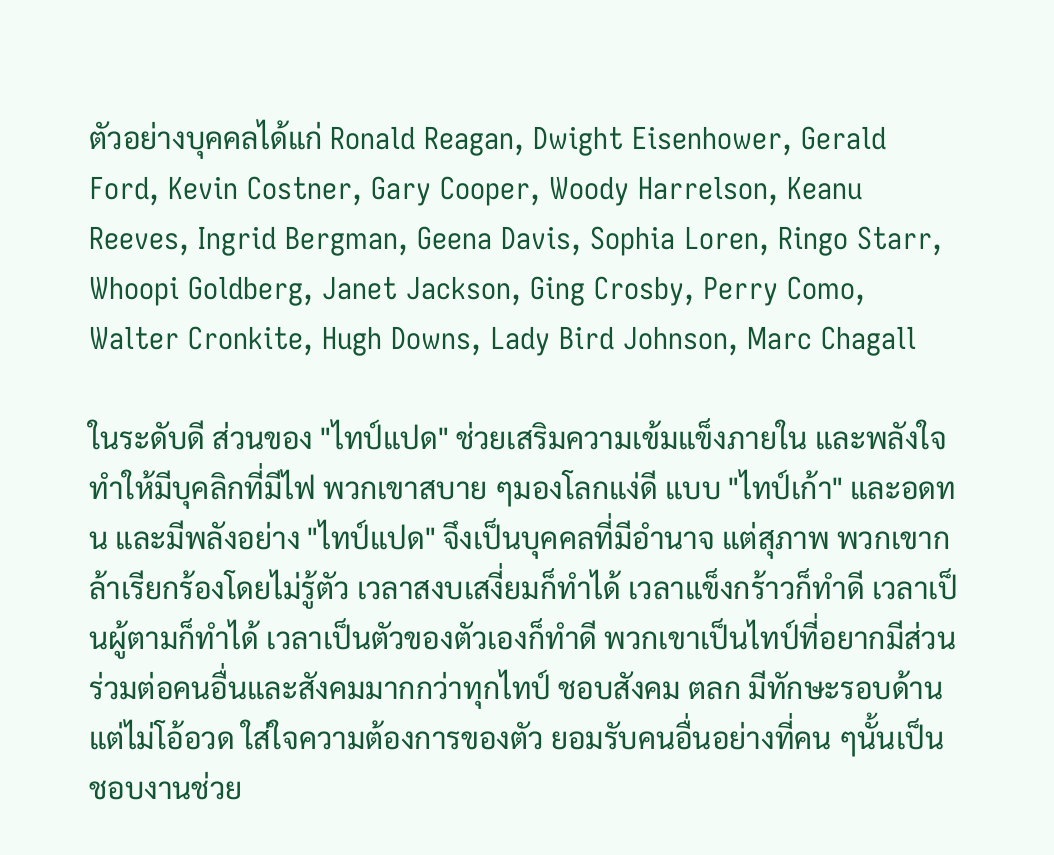ตัวอย่างบุคคลได้แก่ Ronald Reagan, Dwight Eisenhower, Gerald Ford, Kevin Costner, Gary Cooper, Woody Harrelson, Keanu Reeves, Ingrid Bergman, Geena Davis, Sophia Loren, Ringo Starr, Whoopi Goldberg, Janet Jackson, Ging Crosby, Perry Como, Walter Cronkite, Hugh Downs, Lady Bird Johnson, Marc Chagall

ในระดับดี ส่วนของ "ไทป์แปด" ช่วยเสริมความเข้มแข็งภายใน และพลังใจ ทำให้มีบุคลิกที่มีไฟ พวกเขาสบาย ๆมองโลกแง่ดี แบบ "ไทป์เก้า" และอดทน และมีพลังอย่าง "ไทป์แปด" จึงเป็นบุคคลที่มีอำนาจ แต่สุภาพ พวกเขากล้าเรียกร้องโดยไม่รู้ตัว เวลาสงบเสงี่ยมก็ทำได้ เวลาแข็งกร้าวก็ทำดี เวลาเป็นผู้ตามก็ทำได้ เวลาเป็นตัวของตัวเองก็ทำดี พวกเขาเป็นไทป์ที่อยากมีส่วนร่วมต่อคนอื่นและสังคมมากกว่าทุกไทป์ ชอบสังคม ตลก มีทักษะรอบด้านแต่ไม่โอ้อวด ใส่ใจความต้องการของตัว ยอมรับคนอื่นอย่างที่คน ๆนั้นเป็น ชอบงานช่วย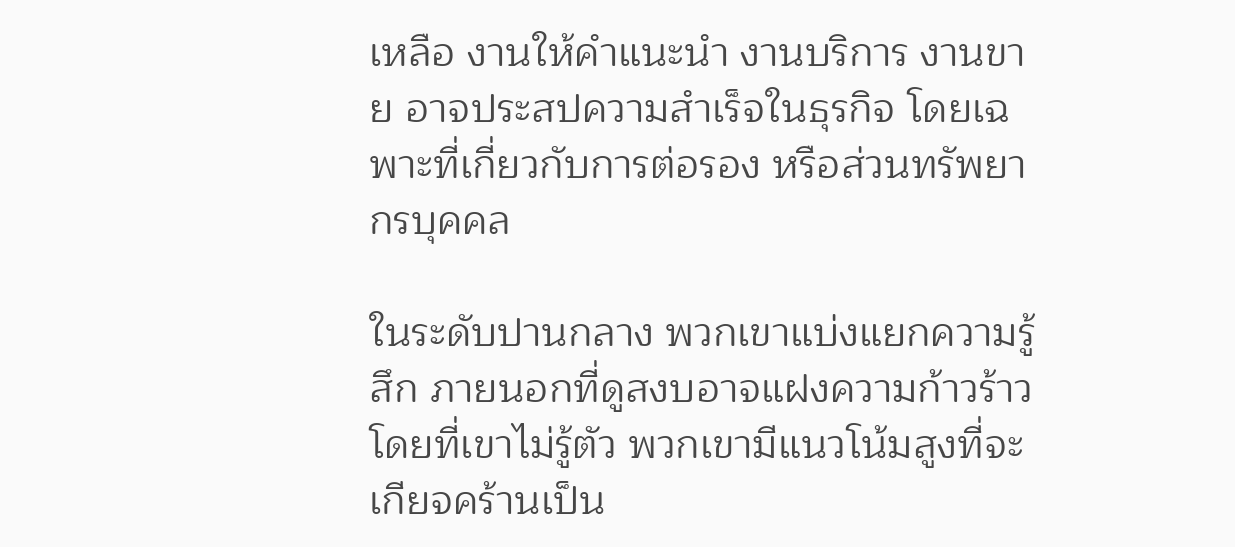เหลือ งานให้คำแนะนำ งานบริการ งานขาย อาจประสปความสำเร็จในธุรกิจ โดยเฉพาะที่เกี่ยวกับการต่อรอง หรือส่วนทรัพยากรบุคคล

ในระดับปานกลาง พวกเขาแบ่งแยกความรู้สึก ภายนอกที่ดูสงบอาจแฝงความก้าวร้าวโดยที่เขาไม่รู้ตัว พวกเขามีแนวโน้มสูงที่จะเกียจคร้านเป็น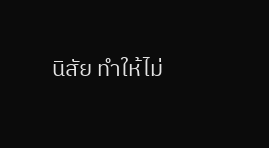นิสัย ทำให้ไม่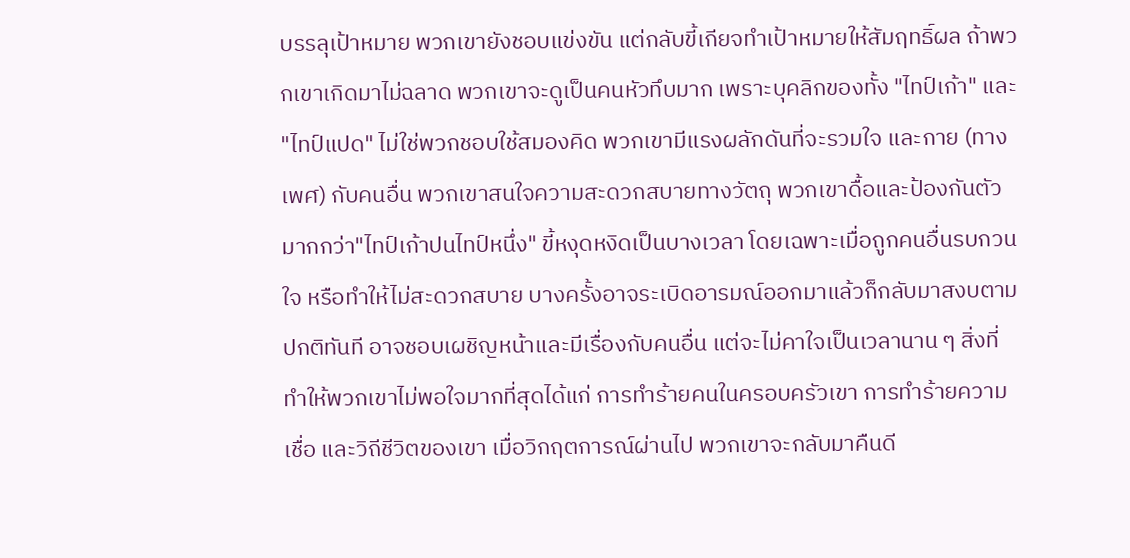บรรลุเป้าหมาย พวกเขายังชอบแข่งขัน แต่กลับขี้เกียจทำเป้าหมายให้สัมฤทธิ์ผล ถ้าพวกเขาเกิดมาไม่ฉลาด พวกเขาจะดูเป็นคนหัวทึบมาก เพราะบุคลิกของทั้ง "ไทป์เก้า" และ "ไทป์แปด" ไม่ใช่พวกชอบใช้สมองคิด พวกเขามีแรงผลักดันที่จะรวมใจ และกาย (ทางเพศ) กับคนอื่น พวกเขาสนใจความสะดวกสบายทางวัตถุ พวกเขาดื้อและป้องกันตัวมากกว่า"ไทป์เก้าปนไทป์หนึ่ง" ขี้หงุดหงิดเป็นบางเวลา โดยเฉพาะเมื่อถูกคนอื่นรบกวนใจ หรือทำให้ไม่สะดวกสบาย บางครั้งอาจระเบิดอารมณ์ออกมาแล้วก็กลับมาสงบตามปกติทันที อาจชอบเผชิญหน้าและมีเรื่องกับคนอื่น แต่จะไม่คาใจเป็นเวลานาน ๆ สิ่งที่ทำให้พวกเขาไม่พอใจมากที่สุดได้แก่ การทำร้ายคนในครอบครัวเขา การทำร้ายความเชื่อ และวิถีชีวิตของเขา เมื่อวิกฤตการณ์ผ่านไป พวกเขาจะกลับมาคืนดี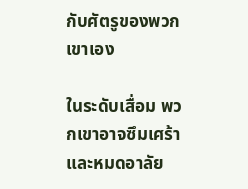กับศัตรูของพวกเขาเอง

ในระดับเสื่อม พวกเขาอาจซึมเศร้าและหมดอาลัย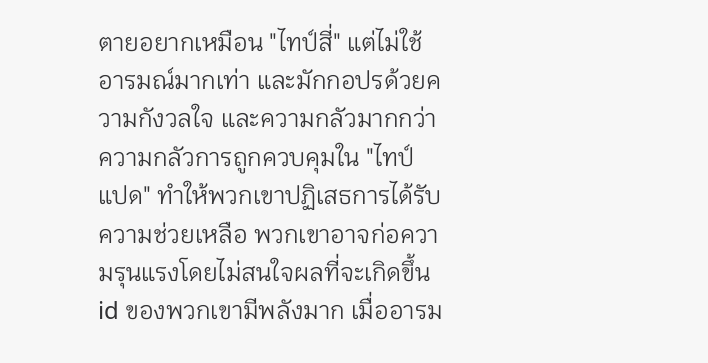ตายอยากเหมือน "ไทป์สี่" แต่ไม่ใช้อารมณ์มากเท่า และมักกอปรด้วยความกังวลใจ และความกลัวมากกว่า ความกลัวการถูกควบคุมใน "ไทป์แปด" ทำให้พวกเขาปฏิเสธการได้รับความช่วยเหลือ พวกเขาอาจก่อความรุนแรงโดยไม่สนใจผลที่จะเกิดขึ้น id ของพวกเขามีพลังมาก เมื่ออารม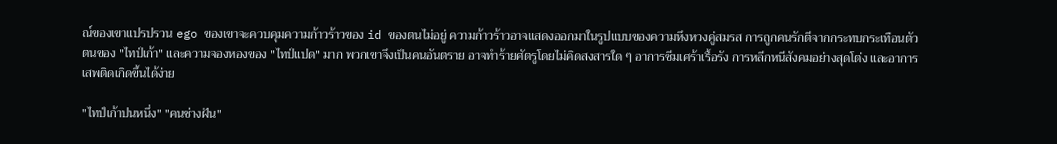ณ์ของเขาแปรปรวน ego ของเขาจะควบคุมความก้าวร้าวของ id ของตนไม่อยู่ ความก้าวร้าวอาจแสดงออกมาในรูปแบบของความหึงหวงคู่สมรส การถูกคนรักตีจากกระทบกระเทือนตัวตนของ "ไทป์เก้า" และความจองหองของ "ไทป์แปด" มาก พวกเขาจึงเป็นคนอันตราย อาจทำร้ายศัตรูโดยไม่คิดสงสารใด ๆ อาการซีมเศร้าเรื้อรัง การหลีกหนีสังคมอย่างสุดโต่ง และอาการเสพติดเกิดขึ้นได้ง่าย

"ไทป์เก้าปนหนึ่ง" "คนช่างฝัน"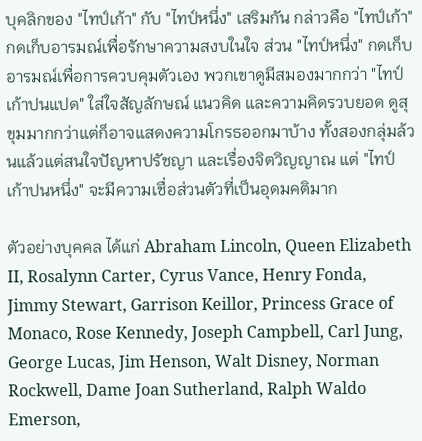บุคลิกของ "ไทป์เก้า" กับ "ไทป์หนึ่ง" เสริมกัน กล่าวคือ "ไทป์เก้า" กดเก็บอารมณ์เพื่อรักษาความสงบในใจ ส่วน "ไทป์หนึ่ง" กดเก็บอารมณ์เพื่อการควบคุมตัวเอง พวกเขาดูมีสมองมากกว่า "ไทป์เก้าปนแปด" ใส่ใจสัญลักษณ์ แนวคิด และความคิดรวบยอด ดูสุขุมมากกว่าแต่ก็อาจแสดงความโกรธออกมาบ้าง ทั้งสองกลุ่มล้วนแล้วแต่สนใจปัญหาปรัชญา และเรื่องจิตวิญญาณ แต่ "ไทป์เก้าปนหนึ่ง" จะมีความเชื่อส่วนตัวที่เป็นอุดมคติมาก

ตัวอย่างบุคคล ได้แก่ Abraham Lincoln, Queen Elizabeth II, Rosalynn Carter, Cyrus Vance, Henry Fonda, Jimmy Stewart, Garrison Keillor, Princess Grace of Monaco, Rose Kennedy, Joseph Campbell, Carl Jung, George Lucas, Jim Henson, Walt Disney, Norman Rockwell, Dame Joan Sutherland, Ralph Waldo Emerson,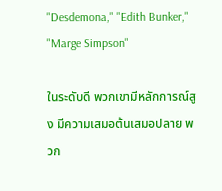"Desdemona," "Edith Bunker," "Marge Simpson"

ในระดับดี พวกเขามีหลักการณ์สูง มีความเสมอต้นเสมอปลาย พวก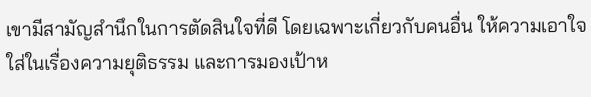เขามีสามัญสำนึกในการตัดสินใจที่ดี โดยเฉพาะเกี่ยวกับคนอื่น ให้ความเอาใจใส่ในเรื่องความยุติธรรม และการมองเป้าห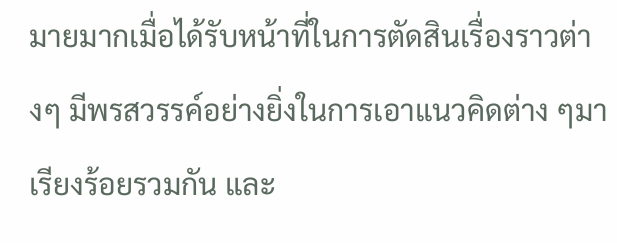มายมากเมื่อได้รับหน้าที่ในการตัดสินเรื่องราวต่างๆ มีพรสวรรค์อย่างยิ่งในการเอาแนวคิดต่าง ๆมาเรียงร้อยรวมกัน และ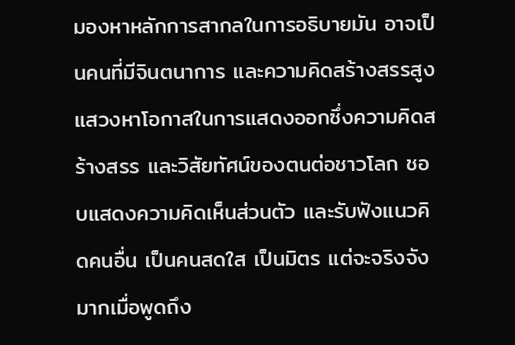มองหาหลักการสากลในการอธิบายมัน อาจเป็นคนที่มีจินตนาการ และความคิดสร้างสรรสูง แสวงหาโอกาสในการแสดงออกซึ่งความคิดสร้างสรร และวิสัยทัศน์ของตนต่อชาวโลก ชอบแสดงความคิดเห็นส่วนตัว และรับฟังแนวคิดคนอื่น เป็นคนสดใส เป็นมิตร แต่จะจริงจังมากเมื่อพูดถึง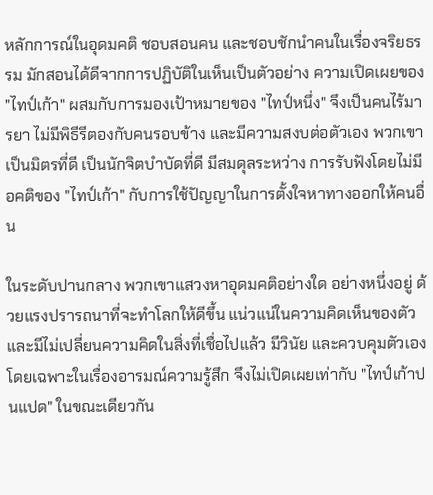หลักการณ์ในอุดมคติ ชอบสอนคน และชอบชักนำคนในเรื่องจริยธรรม มักสอนได้ดีจากการปฏิบัติในเห็นเป็นตัวอย่าง ความเปิดเผยของ "ไทป์เก้า" ผสมกับการมองเป้าหมายของ "ไทป์หนึ่ง" จึงเป็นคนไร้มารยา ไม่มีพิธีรีตองกับคนรอบข้าง และมีความสงบต่อตัวเอง พวกเขาเป็นมิตรที่ดี เป็นนักจิตบำบัดที่ดี มีสมดุลระหว่าง การรับฟังโดยไม่มีอคติของ "ไทป์เก้า" กับการใช้ปัญญาในการตั้งใจหาทางออกให้คนอื่น

ในระดับปานกลาง พวกเขาแสวงหาอุดมคติอย่างใด อย่างหนึ่งอยู่ ด้วยแรงปรารถนาที่จะทำโลกให้ดีขึ้น แน่วแน่ในความคิดเห็นของตัว และมีไม่เปลี่ยนความคิดในสิ่งที่เชื่อไปแล้ว มีวินัย และควบคุมตัวเอง โดยเฉพาะในเรื่องอารมณ์ความรู้สึก จึงไม่เปิดเผยเท่ากับ "ไทป์เก้าปนแปด" ในขณะเดียวกัน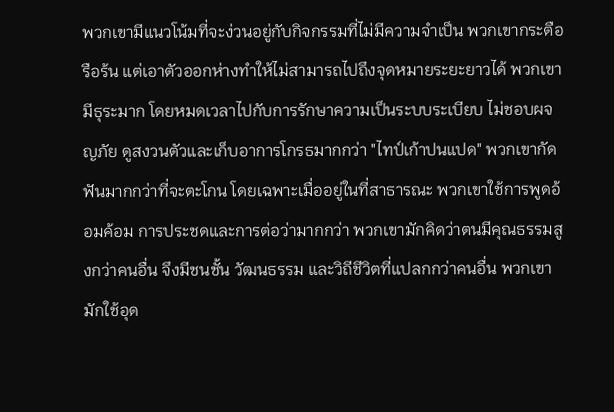พวกเขามีแนวโน้มที่จะง่วนอยู่กับกิจกรรมที่ไม่มีความจำเป็น พวกเขากระตือรือร้น แต่เอาตัวออกห่างทำให้ไม่สามารถไปถึงจุดหมายระยะยาวได้ พวกเขามีธุระมาก โดยหมดเวลาไปกับการรักษาความเป็นระบบระเบียบ ไม่ชอบผจญภัย ดูสงวนตัวและเก็บอาการโกรธมากกว่า "ไทป์เก้าปนแปด" พวกเขากัดฟันมากกว่าที่จะตะโกน โดยเฉพาะเมื่ออยู่ในที่สาธารณะ พวกเขาใช้การพูดอ้อมค้อม การประชดและการต่อว่ามากกว่า พวกเขามักคิดว่าตนมีคุณธรรมสูงกว่าคนอื่น จึงมีชนชั้น วัฒนธรรม และวิถีชีวิตที่แปลกกว่าคนอื่น พวกเขามักใช้อุด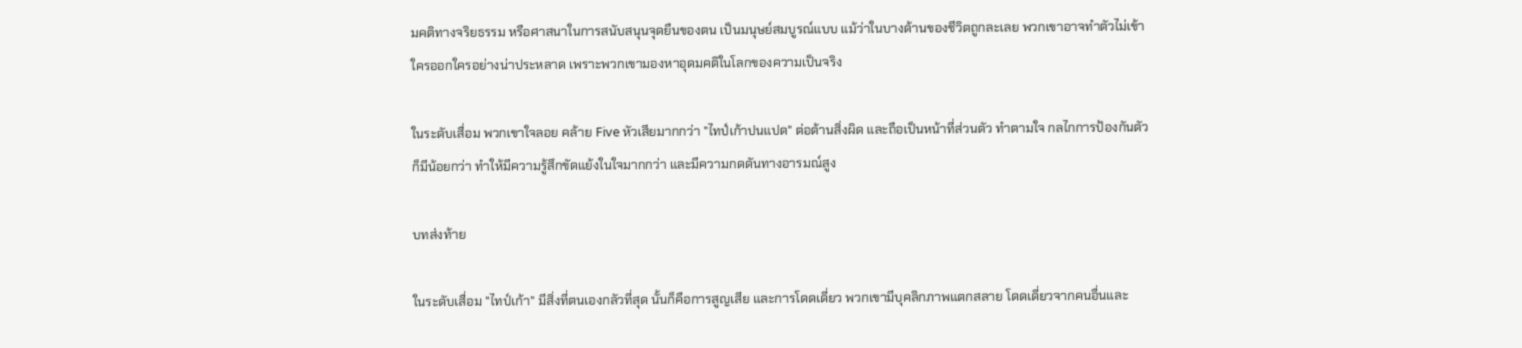มคติทางจริยธรรม หรือศาสนาในการสนับสนุนจุดยืนของตน เป็นมนุษย์สมบูรณ์แบบ แม้ว่าในบางด้านของชีวิตถูกละเลย พวกเขาอาจทำตัวไม่เข้าใครออกใครอย่างน่าประหลาด เพราะพวกเขามองหาอุดมคติในโลกของความเป็นจริง

ในระดับเสื่อม พวกเขาใจลอย คล้าย Five หัวเสียมากกว่า "ไทป์เก้าปนแปด" ต่อต้านสิ่งผิด และถือเป็นหน้าที่ส่วนตัว ทำตามใจ กลไกการป้องกันตัวก็มีน้อยกว่า ทำให้มีความรู้สึกขัดแย้งในใจมากกว่า และมีความกดดันทางอารมณ์สูง

บทส่งท้าย

ในระดับเสื่อม "ไทป์เก้า" มีสิ่งที่ตนเองกลัวที่สุด นั้นก็คือการสูญเสีย และการโดดเดี่ยว พวกเขามีบุคลิกภาพแตกสลาย โดดเดี่ยวจากคนอื่นและ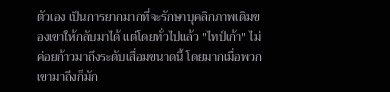ตัวเอง เป็นการยากมากที่จะรักษาบุคลิกภาพเดิมของเขาให้กลับมาได้ แต่โดยทั่วไปแล้ว "ไทป์เก้า" ไม่ค่อยก้าวมาถึงระดับเสื่อมขนาดนี้ โดยมากเมื่อพวกเขามาถีงก็มัก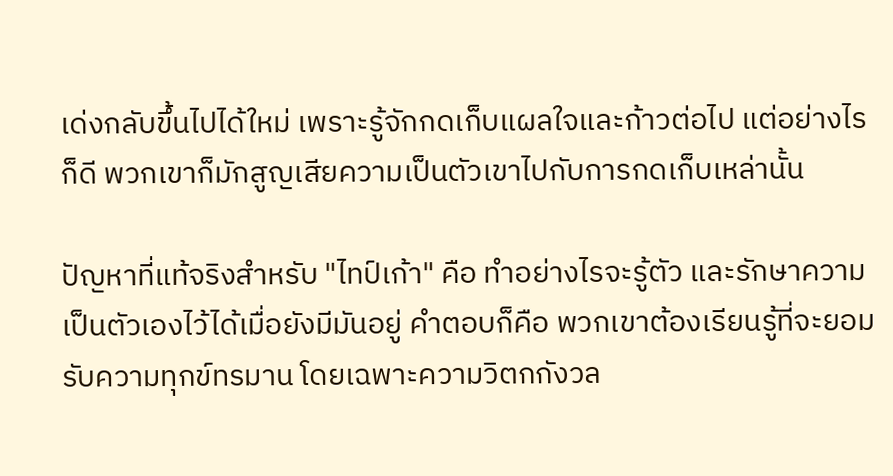เด่งกลับขึ้นไปได้ใหม่ เพราะรู้จักกดเก็บแผลใจและก้าวต่อไป แต่อย่างไรก็ดี พวกเขาก็มักสูญเสียความเป็นตัวเขาไปกับการกดเก็บเหล่านั้น

ปัญหาที่แท้จริงสำหรับ "ไทป์เก้า" คือ ทำอย่างไรจะรู้ตัว และรักษาความเป็นตัวเองไว้ได้เมื่อยังมีมันอยู่ คำตอบก็คือ พวกเขาต้องเรียนรู้ที่จะยอมรับความทุกข์ทรมาน โดยเฉพาะความวิตกกังวล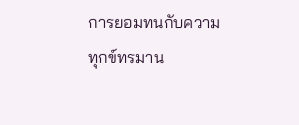การยอมทนกับความทุกข์ทรมาน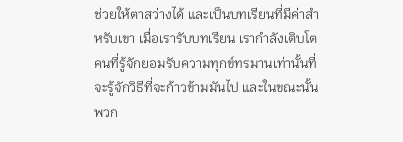ช่วยให้ตาสว่างได้ และเป็นบทเรียนที่มีค่าสำหรับเขา เมื่อเรารับบทเรียน เรากำลังเติบโต คนที่รู้จักยอมรับความทุกข์ทรมานเท่านั้นที่จะรู้จักวิธีที่จะก้าวข้ามมันไป และในขณะนั้น พวก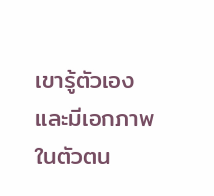เขารู้ตัวเอง และมีเอกภาพในตัวตน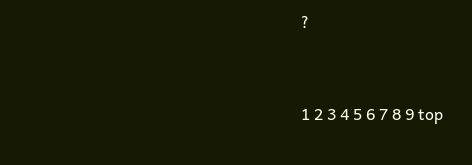?


1 2 3 4 5 6 7 8 9 top